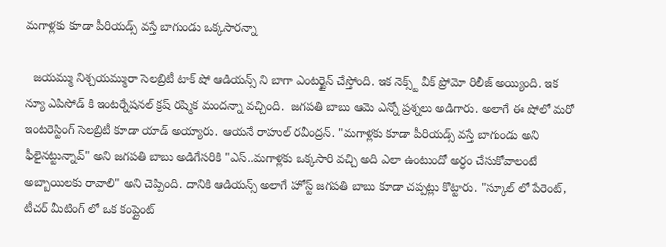మగాళ్లకు కూడా పీరియడ్స్ వస్తే బాగుండు ఒక్కసారన్నా

  జయమ్ము నిశ్చయమ్మురా సెలబ్రిటీ టాక్ షో ఆడియన్స్ ని బాగా ఎంటర్టైన్ చేస్తోంది. ఇక నెక్స్ట్ వీక్ ప్రోమో రిలీజ్ అయ్యింది. ఇక న్యూ ఎపిసోడ్ కి ఇంటర్నేషనల్ క్రష్ రష్మిక మందన్నా వచ్చింది.  జగపతి బాబు ఆమె ఎన్నో ప్రశ్నలు అడిగారు. అలాగే ఈ షోలో మరో ఇంటరెస్టింగ్ సెలబ్రిటీ కూడా యాడ్ అయ్యారు. ఆయనే రాహుల్ రవీంద్రన్. "మగాళ్లకు కూడా పీరియడ్స్ వస్తే బాగుండు అని ఫీలైనట్టున్నావ్" అని జగపతి బాబు అడిగేసరికి "ఎస్..మగాళ్లకు ఒక్కసారి వచ్చి అది ఎలా ఉంటుందో అర్ధం చేసుకోవాలంటే అబ్బాయిలకు రావాలి" అని చెప్పింది. దానికి ఆడియన్స్ అలాగే హోస్ట్ జగపతి బాబు కూడా చప్పట్లు కొట్టారు. "స్కూల్ లో పేరెంట్, టీచర్ మీటింగ్ లో ఒక కంప్లైంట్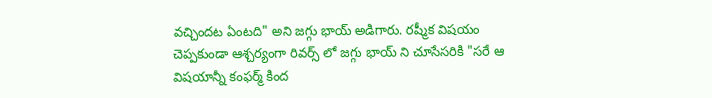వచ్చిందట ఏంటది" అని జగ్గు భాయ్ అడిగారు. రష్మీక విషయం చెప్పకుండా ఆశ్చర్యంగా రివర్స్ లో జగ్గు భాయ్ ని చూసేసరికి "సరే ఆ విషయాన్నీ కంఫర్మ్ కింద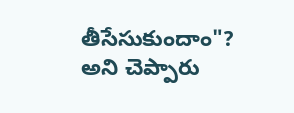తీసేసుకుందాం"? అని చెప్పారు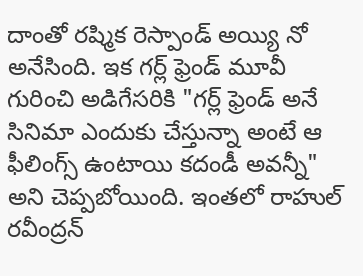దాంతో రష్మిక రెస్పాండ్ అయ్యి నో అనేసింది. ఇక గర్ల్ ఫ్రెండ్ మూవీ గురించి అడిగేసరికి "గర్ల్ ఫ్రెండ్ అనే సినిమా ఎందుకు చేస్తున్నా అంటే ఆ ఫీలింగ్స్ ఉంటాయి కదండీ అవన్నీ" అని చెప్పబోయింది. ఇంతలో రాహుల్ రవీంద్రన్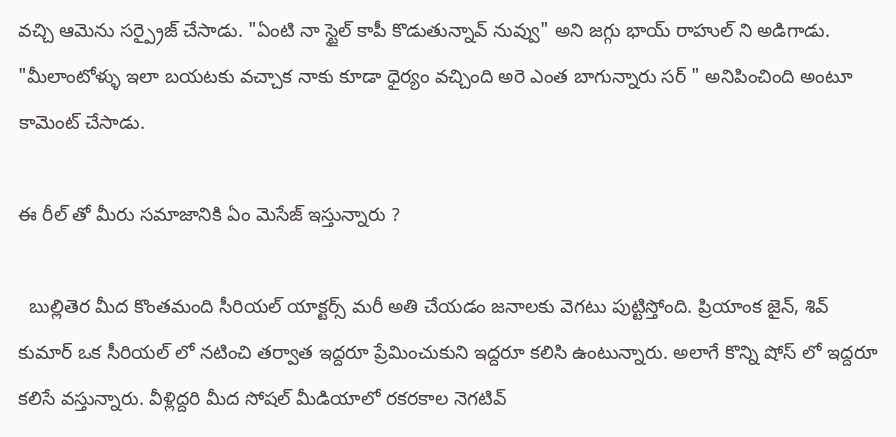వచ్చి ఆమెను సర్ప్రైజ్ చేసాడు. "ఏంటి నా స్టైల్ కాపీ కొడుతున్నావ్ నువ్వు" అని జగ్గు భాయ్ రాహుల్ ని అడిగాడు. "మీలాంటోళ్ళు ఇలా బయటకు వచ్చాక నాకు కూడా ధైర్యం వచ్చింది అరె ఎంత బాగున్నారు సర్ " అనిపించింది అంటూ కామెంట్ చేసాడు.

ఈ రీల్ తో మీరు సమాజానికి ఏం మెసేజ్ ఇస్తున్నారు ?

  బుల్లితెర మీద కొంతమంది సీరియల్ యాక్టర్స్ మరీ అతి చేయడం జనాలకు వెగటు పుట్టిస్తోంది. ప్రియాంక జైన్, శివ్ కుమార్ ఒక సీరియల్ లో నటించి తర్వాత ఇద్దరూ ప్రేమించుకుని ఇద్దరూ కలిసి ఉంటున్నారు. అలాగే కొన్ని షోస్ లో ఇద్దరూ కలిసే వస్తున్నారు. వీళ్లిద్దరి మీద సోషల్ మీడియాలో రకరకాల నెగటివ్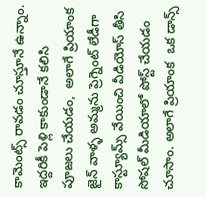కామెంట్స్ రావడం చూస్తూనే ఉన్నాం. ఇద్దరికీ పెళ్లి కాకుండానే కలిసి పూజలు చేయడం,  అలాగే ప్రియాంక జైన్ వాళ్ళ అమ్మను ప్రెగ్నెంట్ లేడీగా కాస్ట్యూమ్స్ వేయించి వీడియోస్ తీసి సోషల్ మీడియాలో పోస్ట్ చేయడం చూసాం. అలాగే ప్రియాంక  ఒక డాన్స్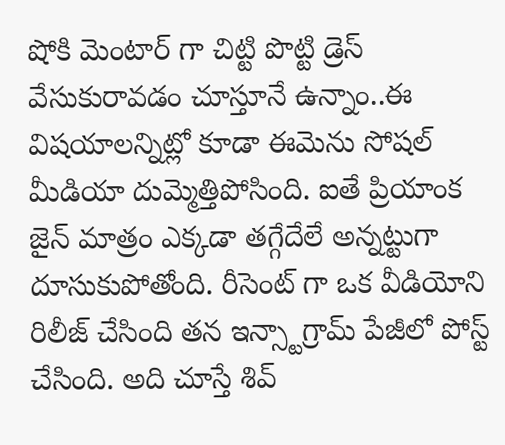షోకి మెంటార్ గా చిట్టి పొట్టి డ్రెస్ వేసుకురావడం చూస్తూనే ఉన్నాం..ఈ విషయాలన్నిట్లో కూడా ఈమెను సోషల్ మీడియా దుమ్మెత్తిపోసింది. ఐతే ప్రియాంక జైన్ మాత్రం ఎక్కడా తగ్గేదేలే అన్నట్టుగా దూసుకుపోతోంది. రీసెంట్ గా ఒక వీడియోని రిలీజ్ చేసింది తన ఇన్స్టాగ్రామ్ పేజీలో పోస్ట్ చేసింది. అది చూస్తే శివ్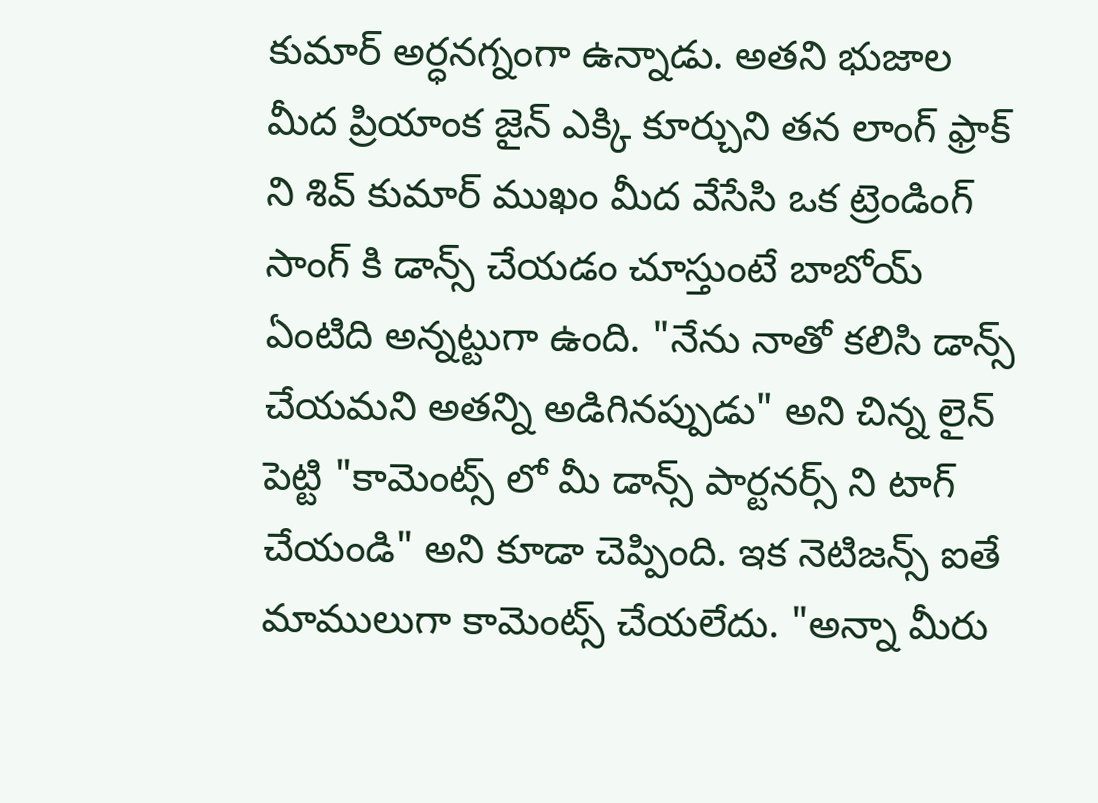కుమార్ అర్ధనగ్నంగా ఉన్నాడు. అతని భుజాల మీద ప్రియాంక జైన్ ఎక్కి కూర్చుని తన లాంగ్ ఫ్రాక్ ని శివ్ కుమార్ ముఖం మీద వేసేసి ఒక ట్రెండింగ్ సాంగ్ కి డాన్స్ చేయడం చూస్తుంటే బాబోయ్ ఏంటిది అన్నట్టుగా ఉంది. "నేను నాతో కలిసి డాన్స్ చేయమని అతన్ని అడిగినప్పుడు" అని చిన్న లైన్ పెట్టి "కామెంట్స్ లో మీ డాన్స్ పార్టనర్స్ ని టాగ్ చేయండి" అని కూడా చెప్పింది. ఇక నెటిజన్స్ ఐతే మాములుగా కామెంట్స్ చేయలేదు. "అన్నా మీరు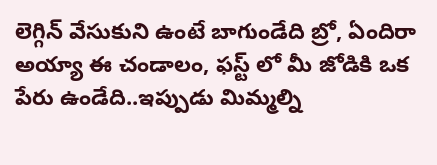లెగ్గిన్ వేసుకుని ఉంటే బాగుండేది బ్రో, ఏందిరా అయ్యా ఈ చండాలం, ఫస్ట్ లో మీ జోడికి ఒక పేరు ఉండేది..ఇప్పుడు మిమ్మల్ని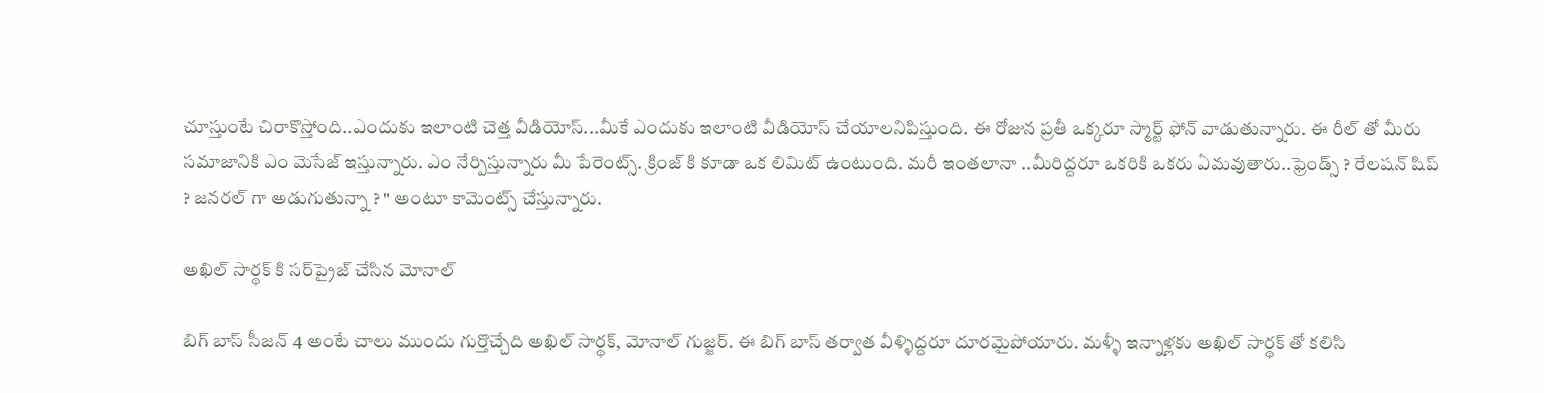చూస్తుంటే చిరాకొస్తోంది..ఎందుకు ఇలాంటి చెత్త వీడియోస్...మీకే ఎందుకు ఇలాంటి వీడియోస్ చేయాలనిపిస్తుంది. ఈ రోజున ప్రతీ ఒక్కరూ స్మార్ట్ ఫోన్ వాడుతున్నారు. ఈ రీల్ తో మీరు సమాజానికి ఎం మెసేజ్ ఇస్తున్నారు. ఎం నేర్పిస్తున్నారు మీ పేరెంట్స్. క్రింజ్ కి కూడా ఒక లిమిట్ ఉంటుంది. మరీ ఇంతలానా ..మీరిద్దరూ ఒకరికి ఒకరు ఏమవుతారు..ఫ్రెండ్స్ ? రేలషన్ షిప్ ? జనరల్ గా అడుగుతున్నా ? " అంటూ కామెంట్స్ చేస్తున్నారు.

అఖిల్ సార్థక్ కి సర్‌ప్రైజ్‌ చేసిన మోనాల్

బిగ్ బాస్ సీజన్ 4 అంటే చాలు ముందు గుర్తొచ్చేది అఖిల్ సార్థక్, మోనాల్ గుజ్జర్. ఈ బిగ్ బాస్ తర్వాత వీళ్ళిద్దరూ దూరమైపోయారు. మళ్ళీ ఇన్నాళ్లకు అఖిల్ సార్థక్ తో కలిసి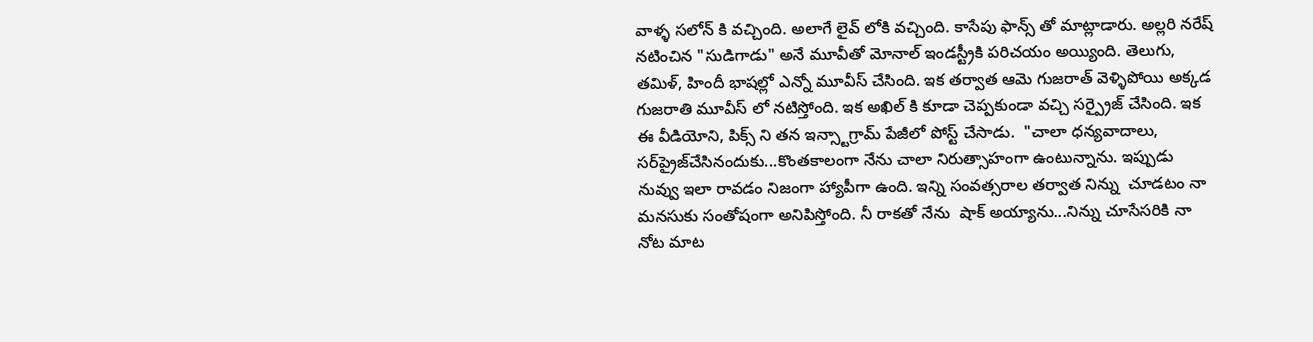వాళ్ళ సలోన్ కి వచ్చింది. అలాగే లైవ్ లోకి వచ్చింది. కాసేపు ఫాన్స్ తో మాట్లాడారు. అల్లరి నరేష్ నటించిన "సుడిగాడు" అనే మూవీతో మోనాల్ ఇండస్ట్రీకి పరిచయం అయ్యింది. తెలుగు, తమిళ్, హిందీ భాషల్లో ఎన్నో మూవీస్ చేసింది. ఇక తర్వాత ఆమె గుజరాత్ వెళ్ళిపోయి అక్కడ గుజరాతి మూవీస్ లో నటిస్తోంది. ఇక అఖిల్ కి కూడా చెప్పకుండా వచ్చి సర్ప్రైజ్ చేసింది. ఇక ఈ వీడియోని, పిక్స్ ని తన ఇన్స్టాగ్రామ్ పేజీలో పోస్ట్ చేసాడు.  "చాలా ధన్యవాదాలు, సర్‌ప్రైజ్‌చేసినందుకు...కొంతకాలంగా నేను చాలా నిరుత్సాహంగా ఉంటున్నాను. ఇప్పుడు నువ్వు ఇలా రావడం నిజంగా హ్యాపీగా ఉంది. ఇన్ని సంవత్సరాల తర్వాత నిన్ను  చూడటం నా మనసుకు సంతోషంగా అనిపిస్తోంది. నీ రాకతో నేను  షాక్ అయ్యాను...నిన్ను చూసేసరికి నా  నోట మాట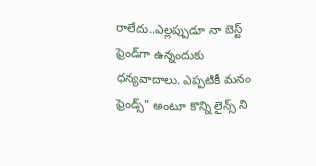రాలేదు..ఎల్లప్పుడూ నా బెస్ట్ ఫ్రెండ్‌గా ఉన్నందుకు ధన్యవాదాలు. ఎప్పటికీ మనం ఫ్రెండ్స్" అంటూ కొన్ని లైన్స్ ని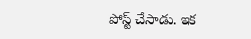పోస్ట్ చేసాడు. ఇక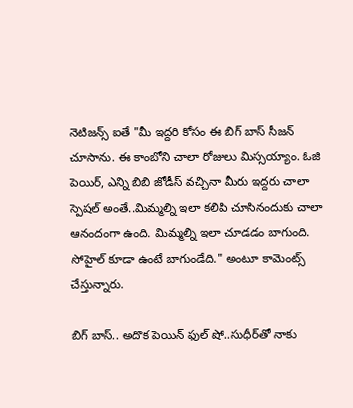నెటిజన్స్ ఐతే "మీ ఇద్దరి కోసం ఈ బిగ్ బాస్ సీజన్ చూసాను. ఈ కాంబోని చాలా రోజులు మిస్సయ్యాం. ఓజి పెయిర్, ఎన్ని బిబి జోడీస్ వచ్చినా మీరు ఇద్దరు చాలా స్పెషల్ అంతే..మిమ్మల్ని ఇలా కలిపి చూసినందుకు చాలా ఆనందంగా ఉంది. మిమ్మల్ని ఇలా చూడడం బాగుంది. సోహైల్ కూడా ఉంటే బాగుండేది." అంటూ కామెంట్స్ చేస్తున్నారు.

బిగ్ బాస్.. అదొక పెయిన్ ఫుల్ షో..సుధీర్‌తో నాకు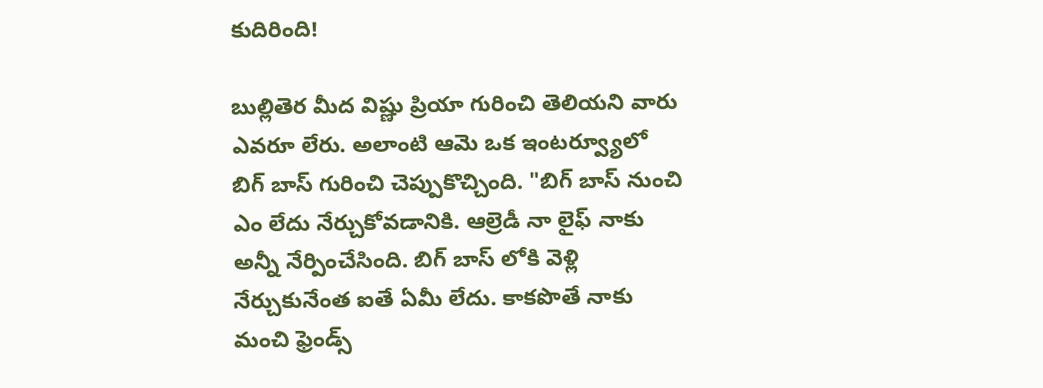కుదిరింది!

బుల్లితెర మీద విష్ణు ప్రియా గురించి తెలియని వారు ఎవరూ లేరు. అలాంటి ఆమె ఒక ఇంటర్వ్యూలో బిగ్ బాస్ గురించి చెప్పుకొచ్చింది. "బిగ్ బాస్ నుంచి ఎం లేదు నేర్చుకోవడానికి. ఆల్రెడీ నా లైఫ్ నాకు అన్నీ నేర్పించేసింది. బిగ్ బాస్ లోకి వెళ్లి నేర్చుకునేంత ఐతే ఏమీ లేదు. కాకపొతే నాకు మంచి ఫ్రెండ్స్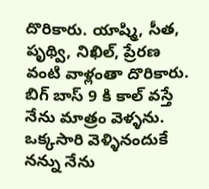దొరికారు. యాష్మి, సీత, పృథ్వి, నిఖిల్, ప్రేరణ వంటి వాళ్లంతా దొరికారు. బిగ్ బాస్ 9 కి కాల్ వస్తే నేను మాత్రం వెళ్ళను. ఒక్కసారి వెళ్ళినందుకే నన్ను నేను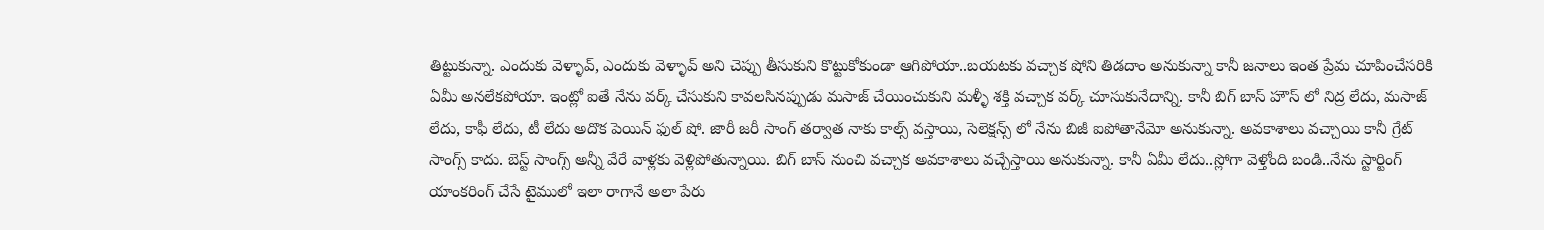తిట్టుకున్నా. ఎందుకు వెళ్ళావ్, ఎందుకు వెళ్ళావ్ అని చెప్పు తీసుకుని కొట్టుకోకుండా ఆగిపోయా..బయటకు వచ్చాక షోని తిడదాం అనుకున్నా కానీ జనాలు ఇంత ప్రేమ చూపించేసరికి ఏమీ అనలేకపోయా. ఇంట్లో ఐతే నేను వర్క్ చేసుకుని కావలసినప్పుడు మసాజ్ చేయించుకుని మళ్ళీ శక్తి వచ్చాక వర్క్ చూసుకునేదాన్ని. కానీ బిగ్ బాస్ హౌస్ లో నిద్ర లేదు, మసాజ్ లేదు, కాఫీ లేదు, టీ లేదు అదొక పెయిన్ ఫుల్ షో. జారీ జరీ సాంగ్ తర్వాత నాకు కాల్స్ వస్తాయి, సెలెక్షన్స్ లో నేను బిజీ ఐపోతానేమో అనుకున్నా. అవకాశాలు వచ్చాయి కానీ గ్రేట్ సాంగ్స్ కాదు. బెస్ట్ సాంగ్స్ అన్నీ వేరే వాళ్లకు వెళ్లిపోతున్నాయి. బిగ్ బాస్ నుంచి వచ్చాక అవకాశాలు వచ్చేస్తాయి అనుకున్నా. కానీ ఏమీ లేదు..స్లోగా వెళ్తోంది బండి..నేను స్టార్టింగ్ యాంకరింగ్ చేసే టైములో ఇలా రాగానే అలా పేరు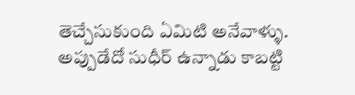తెచ్చేసుకుంది ఏమిటి అనేవాళ్ళు. అప్పుడేదో సుధీర్ ఉన్నాడు కాబట్టి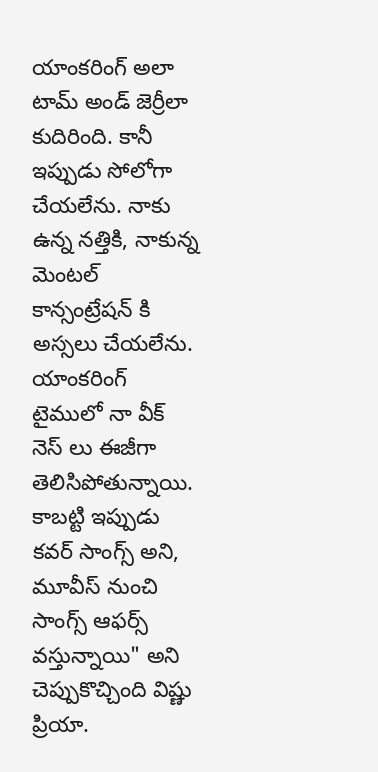యాంకరింగ్ అలా టామ్ అండ్ జెర్రీలా కుదిరింది. కానీ ఇప్పుడు సోలోగా చేయలేను. నాకు ఉన్న నత్తికి, నాకున్న మెంటల్ కాన్సంట్రేషన్ కి అస్సలు చేయలేను. యాంకరింగ్ టైములో నా వీక్ నెస్ లు ఈజీగా తెలిసిపోతున్నాయి. కాబట్టి ఇప్పుడు కవర్ సాంగ్స్ అని, మూవీస్ నుంచి సాంగ్స్ ఆఫర్స్ వస్తున్నాయి" అని చెప్పుకొచ్చింది విష్ణు ప్రియా.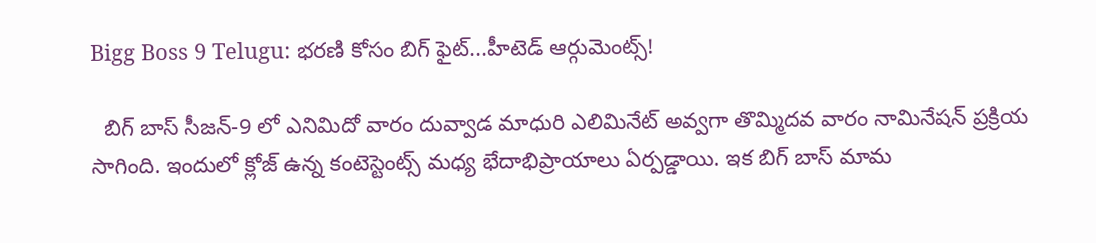Bigg Boss 9 Telugu: భరణి కోసం బిగ్ ఫైట్...హీటెడ్ ఆర్గుమెంట్స్!

  బిగ్ బాస్ సీజన్-9 లో ఎనిమిదో వారం దువ్వాడ మాధురి ఎలిమినేట్ అవ్వగా తొమ్మిదవ వారం నామినేషన్ ప్రక్రియ సాగింది. ఇందులో క్లోజ్ ఉన్న కంటెస్టెంట్స్ మధ్య భేదాభిప్రాయాలు ఏర్పడ్డాయి. ఇక బిగ్ బాస్ మామ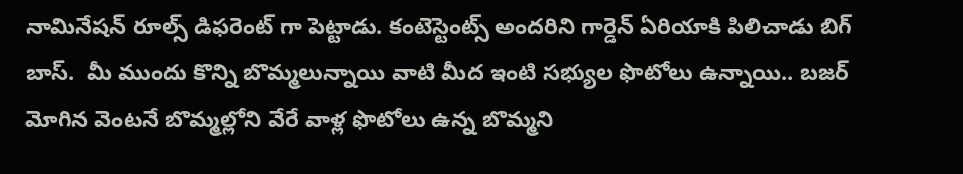నామినేషన్ రూల్స్ డిఫరెంట్ గా పెట్టాడు. కంటెస్టెంట్స్ అందరిని గార్డెన్ ఏరియాకి పిలిచాడు బిగ్ బాస్.  మీ ముందు కొన్ని బొమ్మలున్నాయి వాటి మీద ఇంటి సభ్యుల ఫొటోలు ఉన్నాయి.. బజర్ మోగిన వెంటనే బొమ్మల్లోని వేరే వాళ్ల ఫొటోలు ఉన్న బొమ్మని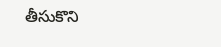తీసుకొని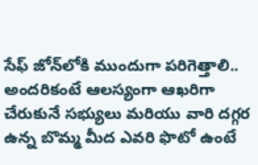సేఫ్ జోన్‌లోకి ముందుగా పరిగెత్తాలి.. అందరికంటే ఆలస్యంగా ఆఖరిగా చేరుకునే సభ్యులు మరియు వారి దగ్గర ఉన్న బొమ్మ మీద ఎవరి ఫొటో ఉంటే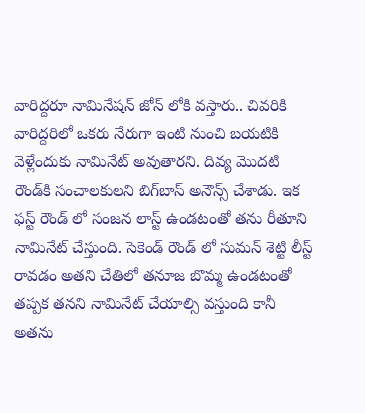వారిద్దరూ నామినేషన్ జోన్‌ లోకి వస్తారు.. చివరికి వారిద్దరిలో ఒకరు నేరుగా ఇంటి నుంచి బయటికి వెళ్లేందుకు నామినేట్ అవుతారని. దివ్య మొదటి రౌండ్‌కి సంచాలకులని బిగ్‌బాస్ అనౌన్స్ చేశాడు. ఇక ఫస్ట్ రౌండ్ లో సంజన లాస్ట్ ఉండటంతో తను రీతూని నామినేట్ చేస్తుంది. సెకెండ్ రౌండ్ లో సుమన్ శెట్టి లీస్ట్ రావడం అతని చేతిలో తనూజ బొమ్మ ఉండటంతో తప్పక తనని నామినేట్ చేయాల్సి వస్తుంది కానీ అతను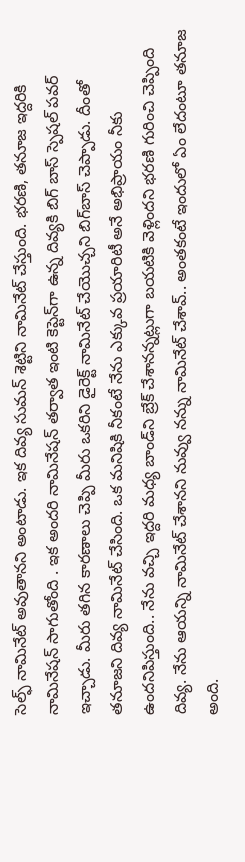సెల్ఫ్ నామినేట్ అవుతానని అంటాడు. ఇక దివ్య సుమన్ శెట్టిని నామినేట్ చేస్తుంది. భరణి, తనూజ ఇద్దరికి నామినేషన్ సాగుతోంది . ఇక అందరి నామినేషన్ తర్వాత ఇంటి కెప్టెన్‌గా ఉన్న దివ్యకి బిగ్ బాస్ స్పెషల్ పవర్ ఇచ్చాడు. మీరు తగిన కారణాలు చెప్పి మీరు ఒకరిని డైరెక్ట్ నామినేట్ చేయొచ్చని బిగ్‌బాస్ చెప్పాడు. దీంతో తనూజని దివ్య నామినేట్ చేసింది. ఒక మనిషికి నీకంటే నేను ఎక్కువ ప్రయారిటీ అనే అభిప్రాయం నీకు ఉందనిపిస్తుంది.. నేను వచ్చి ఇద్దరి మధ్య బాండ్‌ని బ్రేక్ చేశానన్నట్లుగా బయటికి వెళ్లిందని భరణి గురించి చెప్పింది దివ్య. నేను ఆయన్ని నామినేట్ చేశానని నువ్వు నన్ను నామినేట్ చేశావ్.. అంతకంటే ఇందులో ఏం లేదంటూ తనూజ అంది.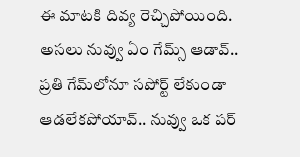ఈ మాటకి దివ్య రెచ్చిపోయింది. అసలు నువ్వు ఏం గేమ్స్ ఆడావ్.. ప్రతి గేమ్‌లోనూ సపోర్ట్ లేకుండా ఆడలేకపోయావ్.. నువ్వు ఒక పర్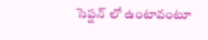సెప్షన్ లో ఉంటావంటూ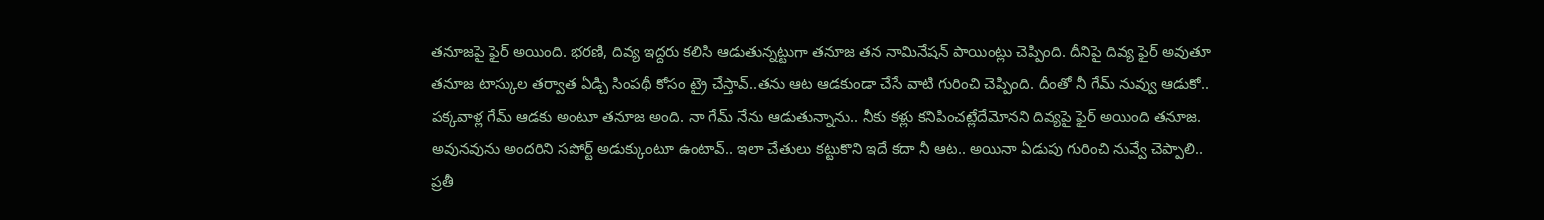తనూజపై ఫైర్ అయింది. భరణి, దివ్య ఇద్దరు కలిసి ఆడుతున్నట్టుగా తనూజ తన నామినేషన్ పాయింట్లు చెప్పింది. దీనిపై దివ్య ఫైర్ అవుతూ తనూజ టాస్కుల తర్వాత ఏడ్చి సింపథీ కోసం ట్రై చేస్తావ్..తను ఆట ఆడకుండా చేసే వాటి గురించి చెప్పింది. దీంతో నీ గేమ్ నువ్వు ఆడుకో.. పక్కవాళ్ల గేమ్ ఆడకు అంటూ తనూజ అంది. నా గేమ్ నేను ఆడుతున్నాను.. నీకు కళ్లు కనిపించట్లేదేమోనని దివ్యపై ఫైర్ అయింది తనూజ. అవునవును అందరిని సపోర్ట్ అడుక్కుంటూ ఉంటావ్.. ఇలా చేతులు కట్టుకొని ఇదే కదా నీ ఆట.. అయినా ఏడుపు గురించి నువ్వే చెప్పాలి.. ప్రతీ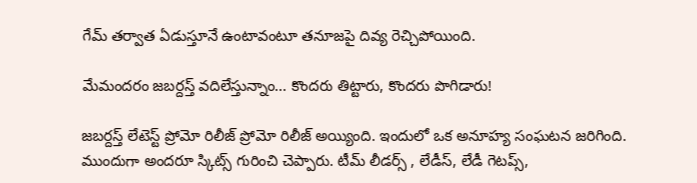గేమ్ తర్వాత ఏడుస్తూనే ఉంటావంటూ తనూజపై దివ్య రెచ్చిపోయింది.

మేమందరం జబర్దస్త్ వదిలేస్తున్నాం... కొందరు తిట్టారు, కొందరు పొగిడారు!

జబర్దస్త్ లేటెస్ట్ ప్రోమో రిలీజ్ ప్రోమో రిలీజ్ అయ్యింది. ఇందులో ఒక అనూహ్య సంఘటన జరిగింది. ముందుగా అందరూ స్కిట్స్ గురించి చెప్పారు. టీమ్ లీడర్స్ , లేడీస్, లేడీ గెటప్స్,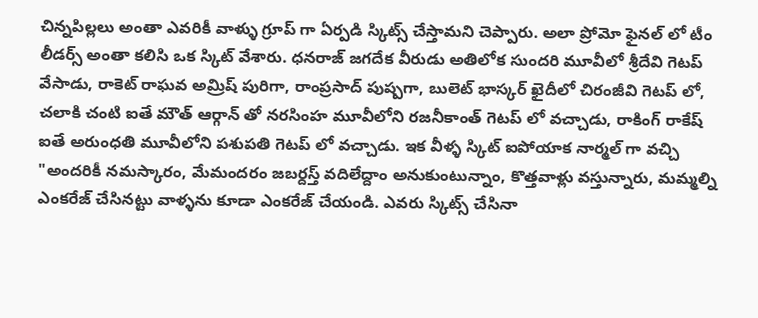చిన్నపిల్లలు అంతా ఎవరికీ వాళ్ళు గ్రూప్ గా ఏర్పడి స్కిట్స్ చేస్తామని చెప్పారు. అలా ప్రోమో ఫైనల్ లో టీం లీడర్స్ అంతా కలిసి ఒక స్కిట్ వేశారు. ధనరాజ్ జగదేక వీరుడు అతిలోక సుందరి మూవీలో శ్రీదేవి గెటప్ వేసాడు, రాకెట్ రాఘవ అమ్రిష్ పురిగా, రాంప్రసాద్ పుష్పగా, బులెట్ భాస్కర్ ఖైదీలో చిరంజీవి గెటప్ లో, చలాకి చంటి ఐతే మౌత్ ఆర్గాన్ తో నరసింహ మూవీలోని రజనీకాంత్ గెటప్ లో వచ్చాడు, రాకింగ్ రాకేష్ ఐతే అరుంధతి మూవీలోని పశుపతి గెటప్ లో వచ్చాడు. ఇక వీళ్ళ స్కిట్ ఐపోయాక నార్మల్ గా వచ్చి "అందరికీ నమస్కారం, మేమందరం జబర్దస్త్ వదిలేద్దాం అనుకుంటున్నాం, కొత్తవాళ్లు వస్తున్నారు, మమ్మల్ని ఎంకరేజ్ చేసినట్టు వాళ్ళను కూడా ఎంకరేజ్ చేయండి. ఎవరు స్కిట్స్ చేసినా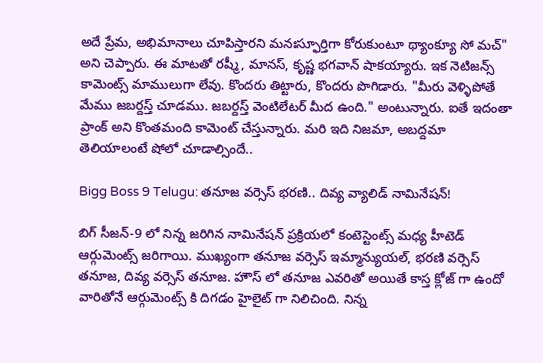అదే ప్రేమ, అభిమానాలు చూపిస్తారని మనఃస్ఫూర్తిగా కోరుకుంటూ థ్యాంక్యూ సో మచ్" అని చెప్పారు. ఈ మాటతో రష్మీ, మానస్, కృష్ణ భగవాన్ షాకయ్యారు. ఇక నెటిజన్స్ కామెంట్స్ మాములుగా లేవు. కొందరు తిట్టారు, కొందరు పొగిడారు. "మీరు వెళ్ళిపోతే మేము జబర్దస్త్ చూడము. జబర్దస్త్ వెంటిలేటర్ మీద ఉంది." అంటున్నారు. ఐతే ఇదంతా ప్రాంక్ అని కొంతమంది కామెంట్ చేస్తున్నారు. మరి ఇది నిజమా, అబద్దమా తెలియాలంటే షోలో చూడాల్సిందే..

Bigg Boss 9 Telugu: తనూజ వర్సెస్ భరణి.. దివ్య వ్యాలిడ్ నామినేషన్!

బిగ్ సీజన్-9 లో నిన్న జరిగిన నామినేషన్ ప్రక్రియలో కంటెస్టెంట్స్ మధ్య హీటెడ్ ఆర్గుమెంట్స్ జరిగాయి. ముఖ్యంగా తనూజ వర్సెస్‌ ఇమ్మాన్యుయల్, భరణి వర్సెస్‌ తనూజ, దివ్య వర్సెస్ తనూజ. హౌస్ లో తనూజ ఎవరితో అయితే కాస్త క్లోజ్ గా ఉందో వారితోనే ఆర్గుమెంట్స్ కి దిగడం హైలైట్ గా నిలిచింది. నిన్న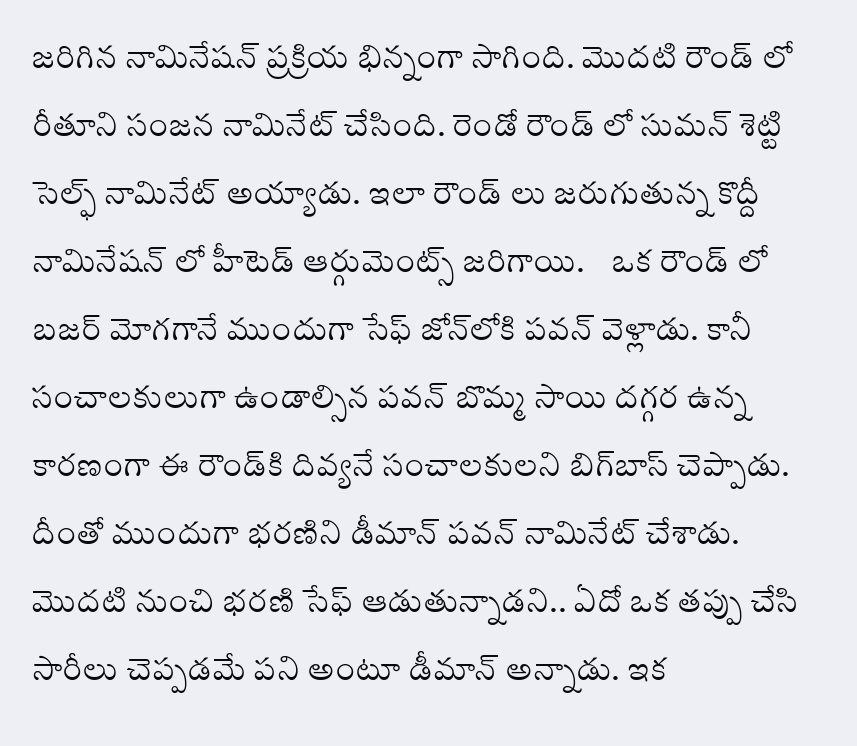జరిగిన నామినేషన్ ప్రక్రియ భిన్నంగా సాగింది. మొదటి రౌండ్ లో రీతూని సంజన నామినేట్ చేసింది. రెండో రౌండ్ లో సుమన్ శెట్టి సెల్ఫ్ నామినేట్ అయ్యాడు. ఇలా రౌండ్ లు జరుగుతున్న కొద్దీ నామినేషన్ లో హీటెడ్ ఆర్గుమెంట్స్ జరిగాయి.    ఒక రౌండ్ లో బజర్ మోగగానే ముందుగా సేఫ్ జోన్‌లోకి పవన్ వెళ్లాడు. కానీ సంచాలకులుగా ఉండాల్సిన పవన్ బొమ్మ సాయి దగ్గర ఉన్న కారణంగా ఈ రౌండ్‌కి దివ్యనే సంచాలకులని బిగ్‌బాస్ చెప్పాడు. దీంతో ముందుగా భరణిని డీమాన్ పవన్ నామినేట్ చేశాడు. మొదటి నుంచి భరణి సేఫ్ ఆడుతున్నాడని.. ఏదో ఒక తప్పు చేసి సారీలు చెప్పడమే పని అంటూ డీమాన్ అన్నాడు. ఇక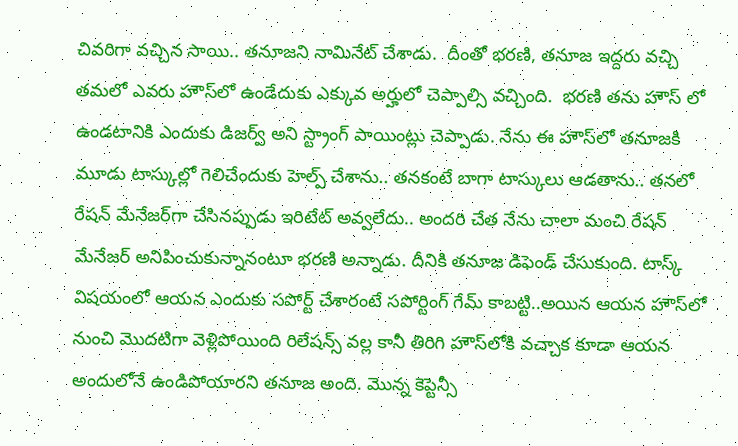చివరిగా వచ్చిన సాయి.. తనూజని నామినేట్ చేశాడు.  దీంతో భరణి, తనూజ ఇద్దరు వచ్చి తమలో ఎవరు హౌస్‌లో ఉండేదుకు ఎక్కువ అర్హులో చెప్పాల్సి వచ్చింది.  భరణి తను హౌస్ లో ఉండటానికి ఎందుకు డిజర్వ్ అని స్ట్రాంగ్ పాయింట్లు చెప్పాడు. నేను ఈ హౌస్‌లో తనూజకి మూడు టాస్కుల్లో గెలిచేందుకు హెల్ప్ చేశాను.. తనకంటే బాగా టాస్కులు ఆడతాను.. తనలో రేషన్ మేనేజర్‌గా చేసినప్పుడు ఇరిటేట్ అవ్వలేదు.. అందరి చేత నేను చాలా మంచి రేషన్ మేనేజర్ అనిపించుకున్నానంటూ భరణి అన్నాడు. దీనికి తనూజ డిఫెండ్ చేసుకుంది. టాస్క్ విషయంలో ఆయన ఎందుకు సపోర్ట్ చేశారంటే సపోర్టింగ్ గేమ్ కాబట్టి..అయిన ఆయన హౌస్‌లో నుంచి మొదటిగా వెళ్లిపోయింది రిలేషన్స్ వల్ల కానీ తిరిగి హౌస్‌లోకి వచ్చాక కూడా ఆయన అందులోనే ఉండిపోయారని తనూజ అంది. మొన్న కెప్టెన్సీ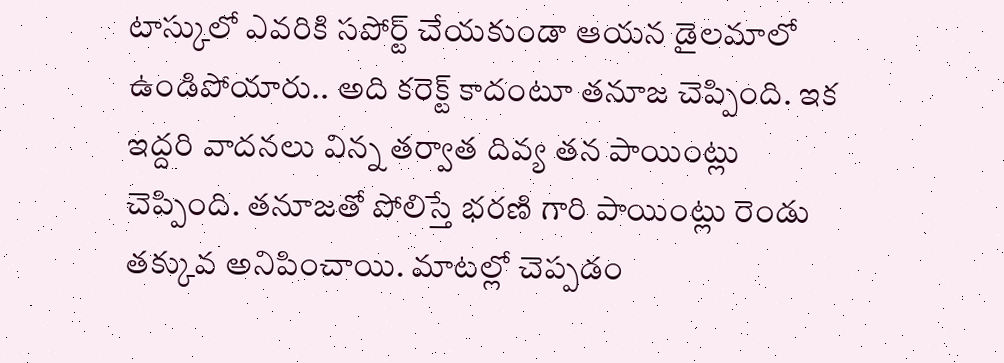టాస్కులో ఎవరికి సపోర్ట్ చేయకుండా ఆయన డైలమాలో ఉండిపోయారు.. అది కరెక్ట్ కాదంటూ తనూజ చెప్పింది. ఇక ఇద్దరి వాదనలు విన్న తర్వాత దివ్య తన పాయింట్లు చెప్పింది. తనూజతో పోలిస్తే భరణి గారి పాయింట్లు రెండు తక్కువ అనిపించాయి‌. మాటల్లో చెప్పడం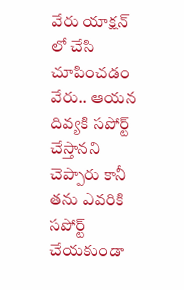వేరు యాక్షన్ లో చేసి చూపించడం వేరు.. ఆయన దివ్యకి సపోర్ట్ చేస్తానని చెప్పారు కానీ తను ఎవరికి సపోర్ట్ చేయకుండా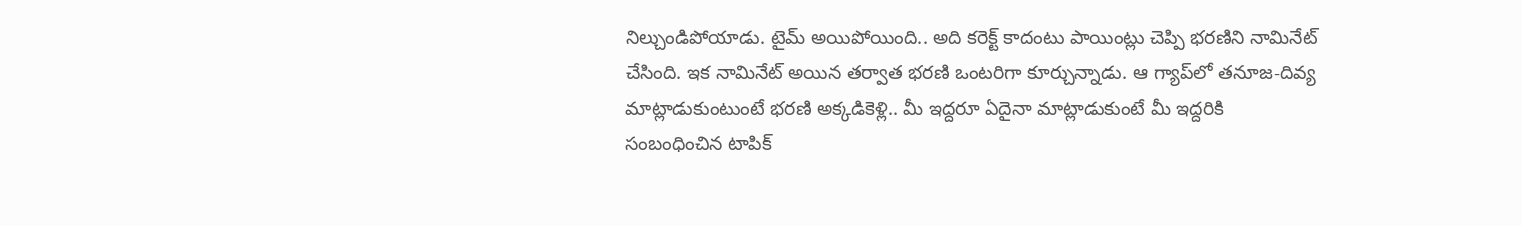నిల్చుండిపోయాడు. టైమ్ అయిపోయింది.. అది కరెక్ట్ కాదంటు పాయింట్లు చెప్పి భరణిని నామినేట్ చేసింది. ఇక నామినేట్ అయిన తర్వాత భరణి ఒంటరిగా కూర్చున్నాడు. ఆ గ్యాప్‌లో తనూజ-దివ్య మాట్లాడుకుంటుంటే భరణి అక్కడికెళ్లి.. మీ ఇద్దరూ ఏదైనా మాట్లాడుకుంటే మీ ఇద్దరికి సంబంధించిన టాపిక్‌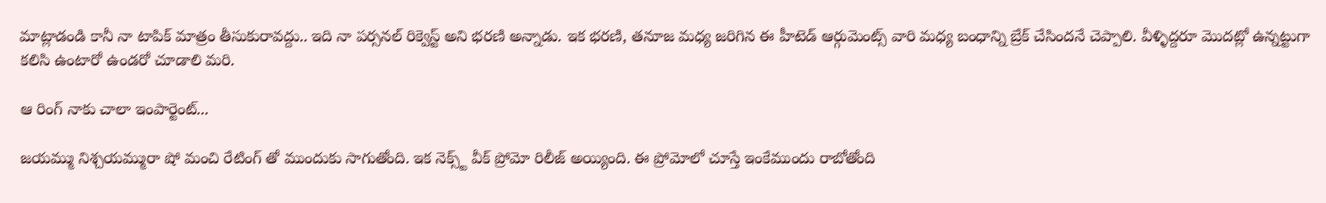మాట్లాడండి కానీ నా టాపిక్ మాత్రం తీసుకురావద్దు.. ఇది నా పర్సనల్ రిక్వెస్ట్ అని భరణి అన్నాడు. ఇక భరణి, తనూజ మధ్య జరిగిన ఈ హీటెడ్ ఆర్గుమెంట్స్ వారి మధ్య బంధాన్ని బ్రేక్ చేసిందనే చెప్పాలి. వీళ్ళిద్దరూ మొదట్లో ఉన్నట్టుగా కలిసి ఉంటారో ఉండరో చూడాలి మరి.

ఆ రింగ్ నాకు చాలా ఇంపార్టెంట్...

జయమ్ము నిశ్చయమ్మురా షో మంచి రేటింగ్ తో ముందుకు సాగుతోంది. ఇక నెక్స్ట్ వీక్ ప్రోమో రిలీజ్ అయ్యింది. ఈ ప్రోమోలో చూస్తే ఇంకేముందు రాబోతోంది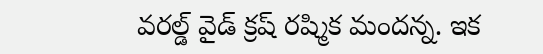వరల్డ్ వైడ్ క్రష్ రష్మిక మందన్న. ఇక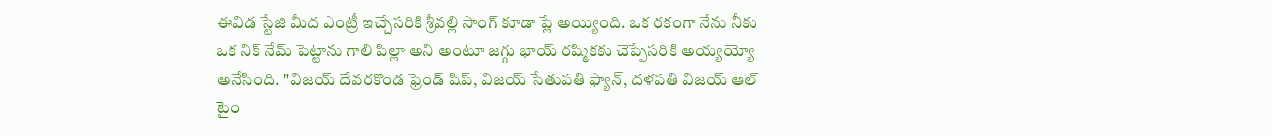ఈవిడ స్టేజి మీద ఎంట్రీ ఇచ్చేసరికి శ్రీవల్లి సాంగ్ కూడా ప్లే అయ్యింది. ఒక రకంగా నేను నీకు ఒక నిక్ నేమ్ పెట్టాను గాలి పిల్లా అని అంటూ జగ్గు భాయ్ రష్మికకు చెప్పేసరికి అయ్యయ్యో అనేసింది. "విజయ్ దేవరకొండ ఫ్రెండ్ షిప్, విజయ్ సేతుపతి ఫ్యాన్, దళపతి విజయ్ ఆల్ టైం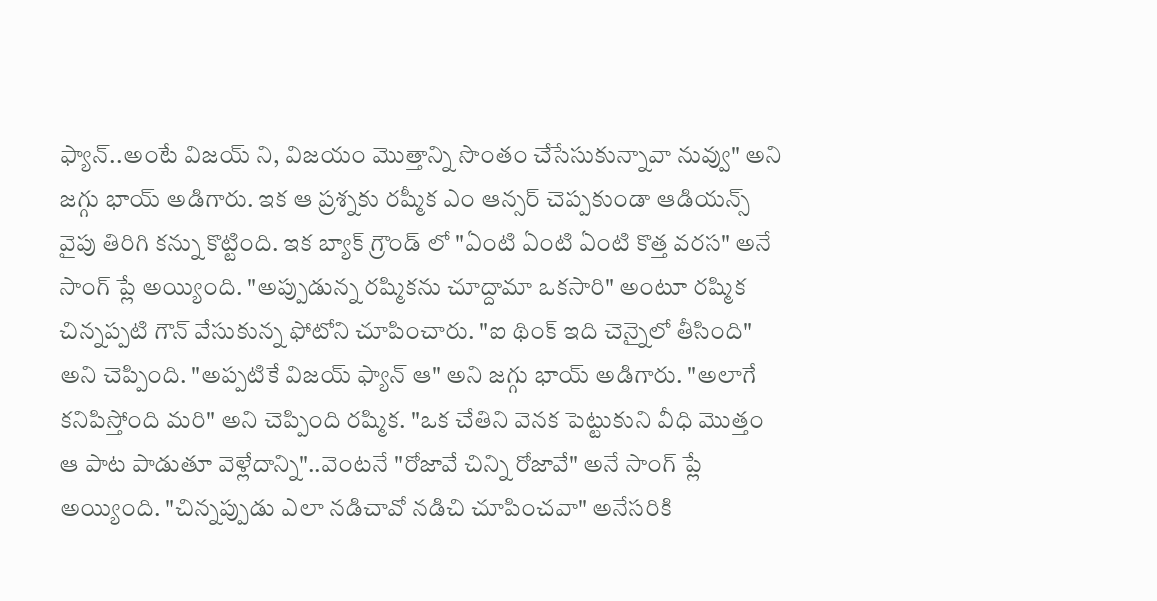ఫ్యాన్..అంటే విజయ్ ని, విజయం మొత్తాన్ని సొంతం చేసేసుకున్నావా నువ్వు" అని జగ్గు భాయ్ అడిగారు. ఇక ఆ ప్రశ్నకు రష్మీక ఎం ఆన్సర్ చెప్పకుండా ఆడియన్స్ వైపు తిరిగి కన్ను కొట్టింది. ఇక బ్యాక్ గ్రౌండ్ లో "ఏంటి ఏంటి ఏంటి కొత్త వరస" అనే సాంగ్ ప్లే అయ్యింది. "అప్పుడున్న రష్మికను చూద్దామా ఒకసారి" అంటూ రష్మిక చిన్నప్పటి గౌన్ వేసుకున్న ఫోటోని చూపించారు. "ఐ థింక్ ఇది చెన్నైలో తీసింది" అని చెప్పింది. "అప్పటికే విజయ్ ఫ్యాన్ ఆ" అని జగ్గు భాయ్ అడిగారు. "అలాగే కనిపిస్తోంది మరి" అని చెప్పింది రష్మిక. "ఒక చేతిని వెనక పెట్టుకుని వీధి మొత్తం ఆ పాట పాడుతూ వెళ్లేదాన్ని"..వెంటనే "రోజావే చిన్ని రోజావే" అనే సాంగ్ ప్లే అయ్యింది. "చిన్నప్పుడు ఎలా నడిచావో నడిచి చూపించవా" అనేసరికి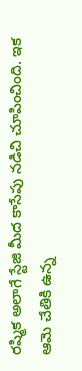రష్మిక అలాగే స్టేజి మీద కాసేపు నడిచి చూపించింది. ఇక ఆమె చేతికి ఉన్న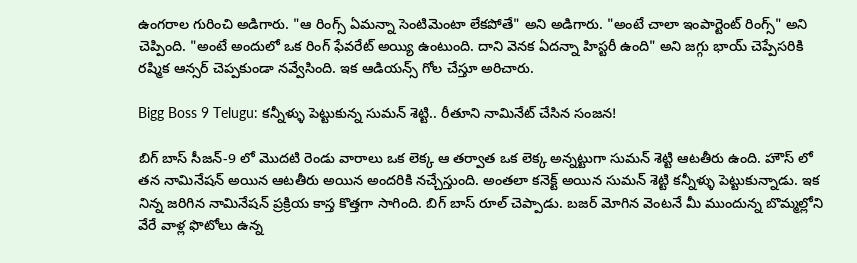ఉంగరాల గురించి అడిగారు. "ఆ రింగ్స్ ఏమన్నా సెంటిమెంటా లేకపోతే" అని అడిగారు. "అంటే చాలా ఇంపార్టెంట్ రింగ్స్" అని చెప్పింది. "అంటే అందులో ఒక రింగ్ ఫేవరేట్ అయ్యి ఉంటుంది. దాని వెనక ఏదన్నా హిస్టరీ ఉంది" అని జగ్గు భాయ్ చెప్పేసరికి రష్మిక ఆన్సర్ చెప్పకుండా నవ్వేసింది. ఇక ఆడియన్స్ గోల చేస్తూ అరిచారు.

Bigg Boss 9 Telugu: కన్నీళ్ళు పెట్టుకున్న సుమన్ శెట్టి.. రీతూని నామినేట్ చేసిన సంజన!

బిగ్ బాస్ సీజన్-9 లో మొదటి రెండు వారాలు ఒక లెక్క ఆ తర్వాత ఒక లెక్క అన్నట్టుగా సుమన్ శెట్టి ఆటతీరు ఉంది. హౌస్ లో తన నామినేషన్ అయిన ఆటతీరు అయిన అందరికి నచ్చేస్తుంది. అంతలా కనెక్ట్ అయిన సుమన్ శెట్టి కన్నీళ్ళు పెట్టుకున్నాడు. ఇక నిన్న జరిగిన నామినేషన్ ప్రక్రియ కాస్త కొత్తగా సాగింది. బిగ్ బాస్ రూల్ చెప్పాడు. బజర్ మోగిన వెంటనే మీ ముందున్న బొమ్మల్లోని వేరే వాళ్ల ఫొటోలు ఉన్న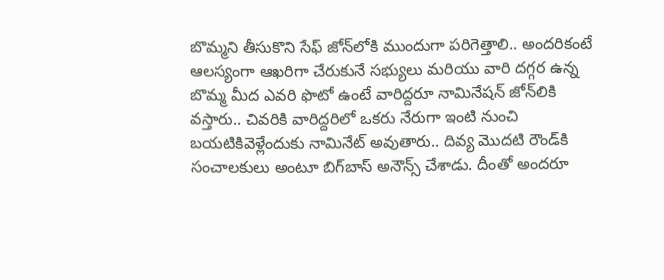బొమ్మని తీసుకొని సేఫ్ జోన్‌లోకి ముందుగా పరిగెత్తాలి.. అందరికంటే ఆలస్యంగా ఆఖరిగా చేరుకునే సభ్యులు మరియు వారి దగ్గర ఉన్న బొమ్మ మీద ఎవరి ఫొటో ఉంటే వారిద్దరూ నామినేషన్ జోన్‌లికి వస్తారు.. చివరికి వారిద్దరిలో ఒకరు నేరుగా ఇంటి నుంచి బయటికివెళ్లేందుకు నామినేట్ అవుతారు.. దివ్య మొదటి రౌండ్‌కి సంచాలకులు అంటూ బిగ్‌బాస్ అనౌన్స్ చేశాడు. దీంతో అందరూ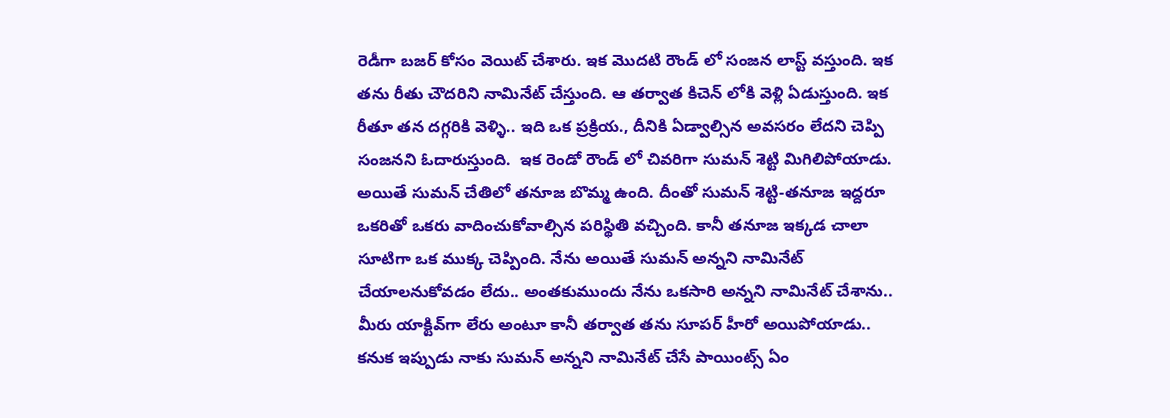రెడీగా బజర్ కోసం వెయిట్ చేశారు. ఇక మొదటి రౌండ్ లో సంజన లాస్ట్ వస్తుంది. ఇక తను రీతు చౌదరిని నామినేట్ చేస్తుంది. ఆ తర్వాత కిచెన్ లోకి వెళ్లి ఏడుస్తుంది. ఇక రీతూ తన దగ్గరికి వెళ్ళి.. ఇది ఒక ప్రక్రియ., దీనికి ఏడ్వాల్సిన అవసరం లేదని చెప్పి సంజనని ఓదారుస్తుంది.  ఇక రెండో రౌండ్ లో చివరిగా సుమన్ శెట్టి మిగిలిపోయాడు. అయితే సుమన్ చేతిలో తనూజ బొమ్మ ఉంది. దీంతో సుమన్ శెట్టి-తనూజ ఇద్దరూ ఒకరితో ఒకరు వాదించుకోవాల్సిన పరిస్థితి వచ్చింది. కానీ తనూజ ఇక్కడ చాలా సూటిగా ఒక ముక్క చెప్పింది. నేను అయితే సుమన్ అన్నని నామినేట్ చేయాలనుకోవడం లేదు.. అంతకుముందు నేను ఒకసారి అన్నని నామినేట్ చేశాను.. మీరు యాక్టివ్‌గా లేరు అంటూ కానీ తర్వాత తను సూపర్ హీరో అయిపోయాడు.. కనుక ఇప్పుడు నాకు సుమన్ అన్నని నామినేట్ చేసే పాయింట్స్ ఏం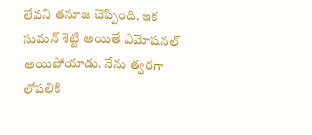లేవని తనూజ చెప్పింది. ఇక సుమన్ శెట్టి అయితే ఎమోషనల్ అయిపోయాడు. నేను త్వరగా లోపలికి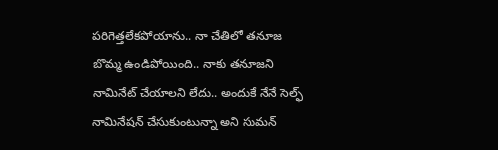పరిగెత్తలేకపోయాను.. నా చేతిలో తనూజ బొమ్మ ఉండిపోయింది.. నాకు తనూజని నామినేట్ చేయాలని లేదు.. అందుకే నేనే సెల్ఫ్ నామినేషన్ చేసుకుంటున్నా అని సుమన్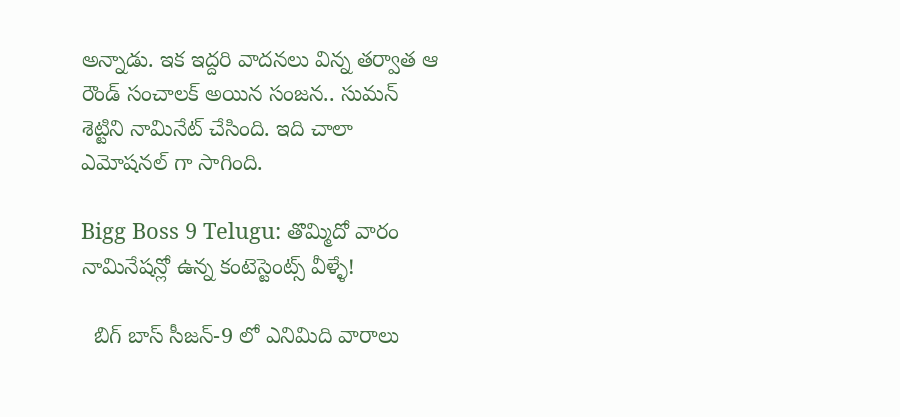అన్నాడు. ఇక ఇద్దరి వాదనలు విన్న తర్వాత ఆ రౌండ్ సంచాలక్ అయిన సంజన.. సుమన్ శెట్టిని నామినేట్ చేసింది. ఇది చాలా ఎమోషనల్ గా సాగింది.

Bigg Boss 9 Telugu: తొమ్మిదో వారం నామినేషన్లో ఉన్న కంటెస్టెంట్స్ వీళ్ళే!

  బిగ్ బాస్ సీజన్-9 లో ఎనిమిది వారాలు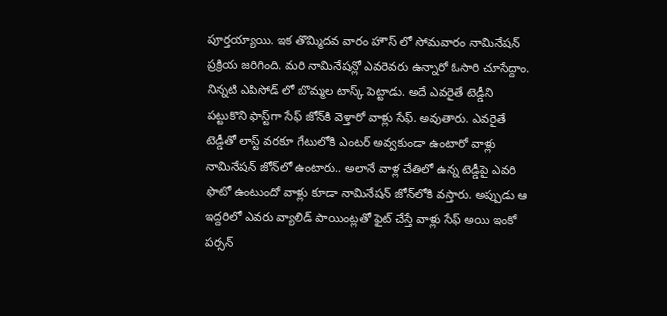పూర్తయ్యాయి. ఇక తొమ్మిదవ వారం హౌస్ లో సోమవారం నామినేషన్ ప్రక్రియ జరిగింది. మరి నామినేషన్లో ఎవరెవరు ఉన్నారో ఓసారి చూసేద్దాం. నిన్నటి ఎపిసోడ్ లో బొమ్మల టాస్క్ పెట్టాడు. అదే ఎవరైతే టెడ్డీని పట్టుకొని ఫాస్ట్‌గా సేఫ్ జోన్‌కి వెళ్తారో వాళ్లు సేఫ్. అవుతారు. ఎవరైతే టెడ్డీతో లాస్ట్ వరకూ గేటులోకి ఎంటర్ అవ్వకుండా ఉంటారో వాళ్లు నామినేషన్ జోన్‌లో ఉంటారు.. అలానే వాళ్ల చేతిలో ఉన్న టెడ్డీపై ఎవరి ఫొటో ఉంటుందో వాళ్లు కూడా నామినేషన్ జోన్‌లోకి వస్తారు. అప్పుడు ఆ ఇద్దరిలో ఎవరు వ్యాలిడ్ పాయింట్లతో ఫైట్ చేస్తే వాళ్లు సేఫ్ అయి ఇంకో పర్సన్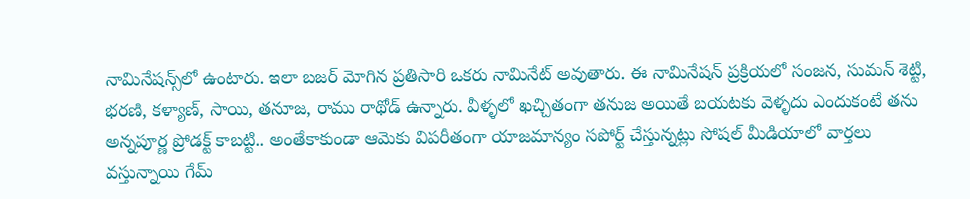నామినేషన్స్‌లో ఉంటారు. ఇలా బజర్ మోగిన ప్రతిసారి ఒకరు నామినేట్ అవుతారు. ఈ నామినేషన్ ప్రక్రియలో సంజన, సుమన్ శెట్టి, భరణి, కళ్యాణ్, సాయి, తనూజ, రాము రాథోడ్ ఉన్నారు. వీళ్ళలో ఖచ్చితంగా తనుజ అయితే బయటకు వెళ్ళదు ఎందుకంటే తను అన్నపూర్ణ ప్రోడక్ట్ కాబట్టి.. అంతేకాకుండా ఆమెకు విపరీతంగా యాజమాన్యం సపోర్ట్ చేస్తున్నట్లు సోషల్ మీడియాలో వార్తలు వస్తున్నాయి గేమ్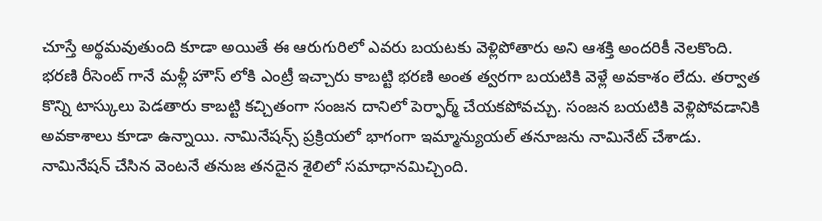చూస్తే అర్థమవుతుంది కూడా అయితే ఈ ఆరుగురిలో ఎవరు బయటకు వెళ్లిపోతారు అని ఆశక్తి అందరికీ నెలకొంది. భరణి రీసెంట్ గానే మళ్లీ హౌస్ లోకి ఎంట్రీ ఇచ్చారు కాబట్టి భరణి అంత త్వరగా బయటికి వెళ్లే అవకాశం లేదు. తర్వాత కొన్ని టాస్కులు పెడతారు కాబట్టి కచ్చితంగా సంజన దానిలో పెర్ఫార్మ్ చేయకపోవచ్చు. సంజన బయటికి వెళ్లిపోవడానికి అవకాశాలు కూడా ఉన్నాయి. నామినేషన్స్ ప్రక్రియలో భాగంగా ఇమ్మాన్యుయల్ తనూజను నామినేట్ చేశాడు. నామినేషన్ చేసిన వెంటనే తనుజ తనదైన శైలిలో సమాధానమిచ్చింది.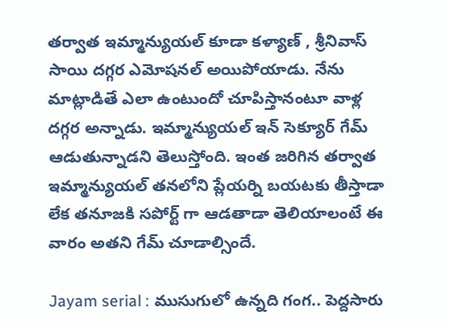తర్వాత ఇమ్మాన్యుయల్ కూడా కళ్యాణ్ , శ్రీనివాస్ సాయి దగ్గర ఎమోషనల్ అయిపోయాడు. నేను మాట్లాడితే ఎలా ఉంటుందో చూపిస్తానంటూ వాళ్ల దగ్గర అన్నాడు. ఇమ్మాన్యుయల్ ఇన్ సెక్యూర్ గేమ్ ఆడుతున్నాడని తెలుస్తోంది. ఇంత జరిగిన తర్వాత ఇమ్మాన్యుయల్ తనలోని ప్లేయర్ని బయటకు తీస్తాడా లేక తనూజకి సపోర్ట్ గా ఆడతాడా తెలియాలంటే ఈ వారం అతని గేమ్ చూడాల్సిందే.

Jayam serial : ముసుగులో ఉన్నది గంగ.. పెద్దసారు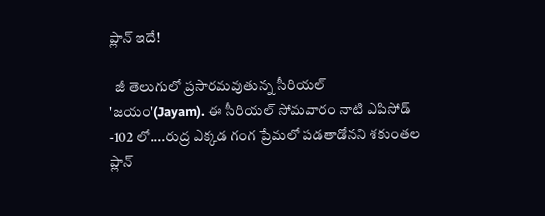ప్లాన్ ఇదే!

  జీ తెలుగులో ప్రసారమవుతున్న సీరియల్ 'జయం'(Jayam). ఈ సీరియల్ సోమవారం నాటి ఎపిసోడ్ -102 లో....రుద్ర ఎక్కడ గంగ ప్రేమలో పడతాడోనని శకుంతల ప్లాన్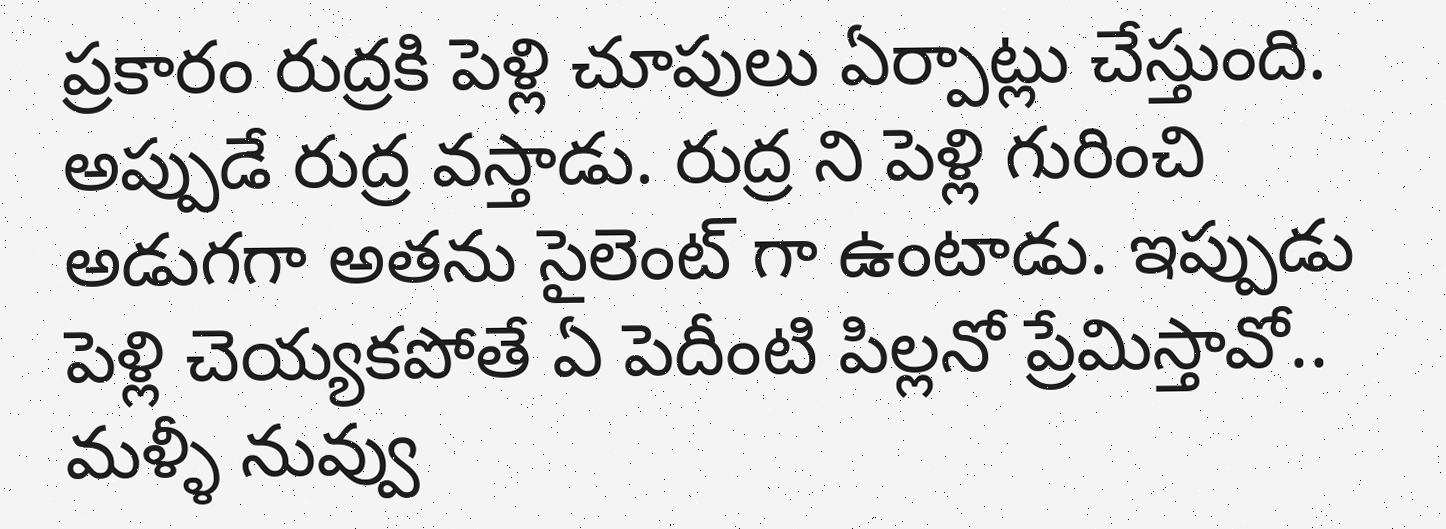ప్రకారం రుద్రకి పెళ్లి చూపులు ఏర్పాట్లు చేస్తుంది. అప్పుడే రుద్ర వస్తాడు. రుద్ర ని పెళ్లి గురించి అడుగగా అతను సైలెంట్ గా ఉంటాడు. ఇప్పుడు పెళ్లి చెయ్యకపోతే ఏ పెదీంటి పిల్లనో ప్రేమిస్తావో.. మళ్ళీ నువ్వు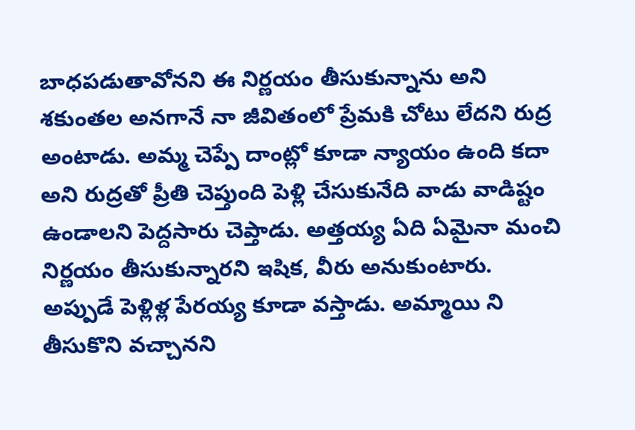బాధపడుతావోనని ఈ నిర్ణయం తీసుకున్నాను అని శకుంతల అనగానే నా జీవితంలో ప్రేమకి చోటు లేదని రుద్ర అంటాడు. అమ్మ చెప్పే దాంట్లో కూడా న్యాయం ఉంది కదా అని రుద్రతో ప్రీతి చెప్తుంది పెళ్లి చేసుకునేది వాడు వాడిష్టం ఉండాలని పెద్దసారు చెప్తాడు. అత్తయ్య ఏది ఏమైనా మంచి నిర్ణయం తీసుకున్నారని ఇషిక, వీరు అనుకుంటారు. అప్పుడే పెళ్లిళ్ల పేరయ్య కూడా వస్తాడు. అమ్మాయి ని తీసుకొని వచ్చానని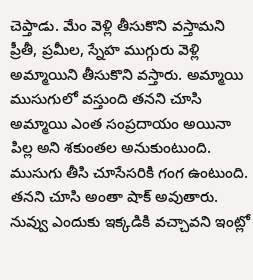చెప్తాడు. మేం వెళ్లి తీసుకొని వస్తామని ప్రీతీ, ప్రమీల, స్నేహ ముగ్గురు వెళ్లి అమ్మాయిని తీసుకొని వస్తారు. అమ్మాయి ముసుగులో వస్తుంది తనని చూసి అమ్మాయి ఎంత సంప్రదాయం అయినా పిల్ల అని శకుంతల అనుకుంటుంది. ముసుగు తీసి చూసేసరికి గంగ ఉంటుంది. తనని చూసి అంతా షాక్ అవుతారు. నువ్వు ఎందుకు ఇక్కడికి వచ్చావని ఇంట్లో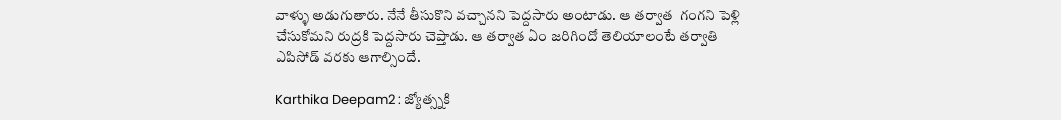వాళ్ళు అడుగుతారు. నేనే తీసుకొని వచ్చానని పెద్దసారు అంటాడు. ఆ తర్వాత  గంగని పెళ్లి చేసుకోమని రుద్రకి పెద్దసారు చెప్తాడు. ఆ తర్వాత ఏం జరిగిందో తెలియాలంటే తర్వాతి ఎపిసోడ్ వరకు ఆగాల్సిందే.

Karthika Deepam2 : జ్యోత్స్నకి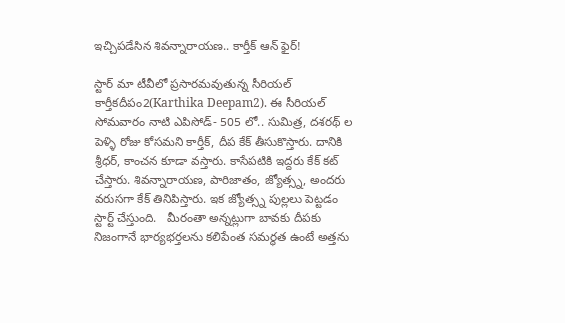ఇచ్చిపడేసిన శివన్నారాయణ.. కార్తీక్ ఆన్ ఫైర్!

స్టార్ మా టీవీలో ప్రసారమవుతున్న సీరియల్ కార్తీకదీపం2(Karthika Deepam2). ఈ సీరియల్ సోమవారం నాటి ఎపిసోడ్- 505 లో.. సుమిత్ర, దశరథ్ ల పెళ్ళి రోజు కోసమని కార్తీక్, దీప కేక్ తీసుకొస్తారు. దానికి శ్రీధర్, కాంచన కూడా వస్తారు. కాసేపటికి ఇద్దరు కేక్ కట్ చేస్తారు. శివన్నారాయణ, పారిజాతం, జ్యోత్స్న, అందరు వరుసగా కేక్ తినిపిస్తారు. ఇక జ్యోత్స్న పుల్లలు పెట్టడం స్టార్ట్ చేస్తుంది.   మీరంతా అన్నట్లుగా బావకు దీపకు నిజంగానే భార్యభర్తలను కలిపేంత సమర్థత ఉంటే అత్తను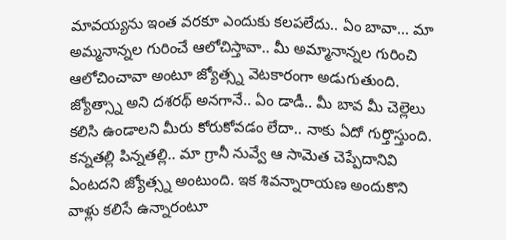మావయ్యను ఇంత వరకూ ఎందుకు కలపలేదు.. ఏం బావా... మా అమ్మనాన్నల గురించే ఆలోచిస్తావా.. మీ అమ్మానాన్నల గురించి ఆలోచించావా అంటూ జ్యోత్స్న వెటకారంగా అడుగుతుంది. జ్యోత్స్నా అని దశరథ్ అనగానే.. ఏం డాడీ.. మీ బావ మీ చెల్లెలు కలిసి ఉండాలని మీరు కోరుకోవడం లేదా.. నాకు ఏదో గుర్తొస్తుంది. కన్నతల్లి పిన్నతల్లి.. మా గ్రానీ నువ్వే ఆ సామెత చెప్పేదానివి ఏంటదని జ్యోత్స్న అంటుంది. ఇక శివన్నారాయణ అందుకొని వాళ్లు కలిసే ఉన్నారంటూ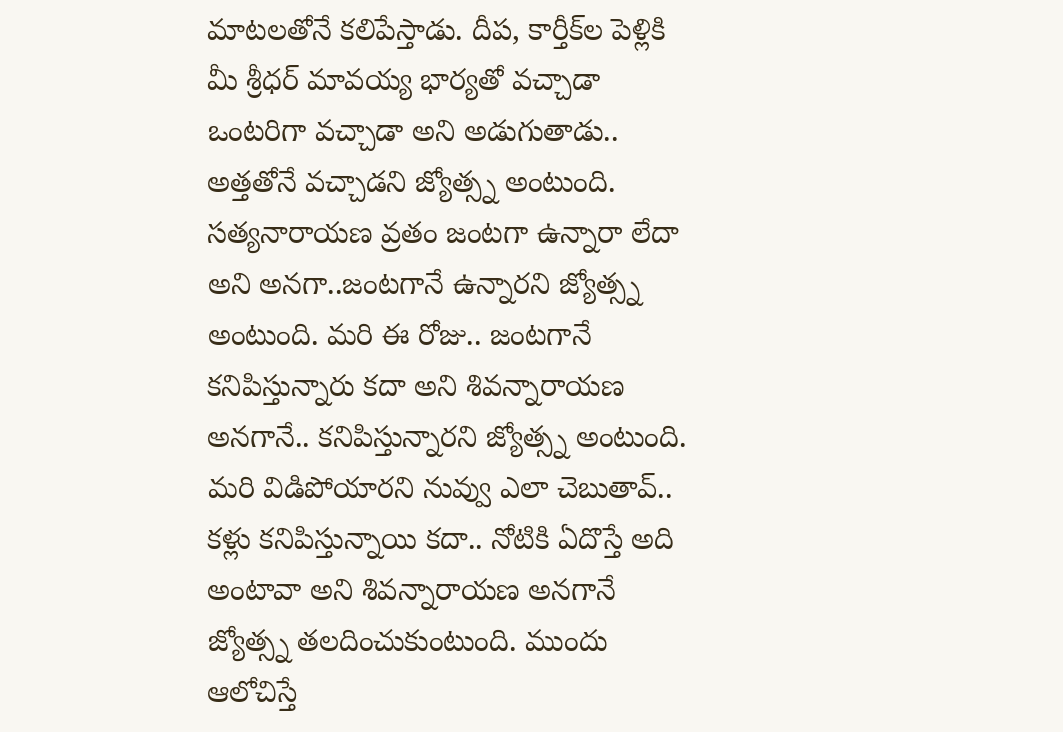మాటలతోనే కలిపేస్తాడు. దీప, కార్తీక్‌ల పెళ్లికి మీ శ్రీధర్ మావయ్య భార్యతో వచ్చాడా ఒంటరిగా వచ్చాడా అని అడుగుతాడు.. అత్తతోనే వచ్చాడని జ్యోత్స్న అంటుంది. సత్యనారాయణ వ్రతం జంటగా ఉన్నారా లేదా అని అనగా..జంటగానే ఉన్నారని జ్యోత్స్న అంటుంది. మరి ఈ రోజు.. జంటగానే కనిపిస్తున్నారు కదా అని శివన్నారాయణ అనగానే.. కనిపిస్తున్నారని జ్యోత్స్న అంటుంది. మరి విడిపోయారని నువ్వు ఎలా చెబుతావ్.. కళ్లు కనిపిస్తున్నాయి కదా.. నోటికి ఏదొస్తే అది అంటావా అని శివన్నారాయణ అనగానే జ్యోత్స్న తలదించుకుంటుంది. ముందు ఆలోచిస్తే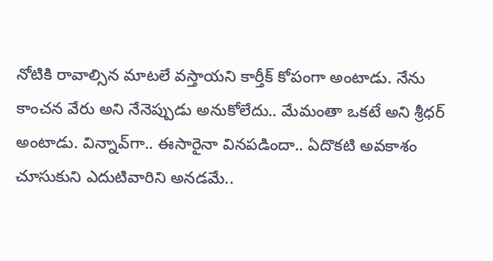నోటికి రావాల్సిన మాటలే వస్తాయని కార్తీక్ కోపంగా అంటాడు. నేను కాంచన వేరు అని నేనెప్పుడు అనుకోలేదు.. మేమంతా ఒకటే అని శ్రీధర్ అంటాడు. విన్నావ్‌గా.. ఈసారైనా వినపడిందా.. ఏదొకటి అవకాశం చూసుకుని ఎదుటివారిని అనడమే..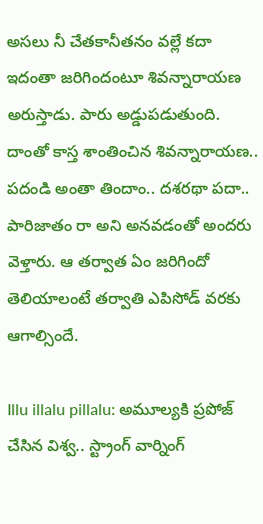అసలు నీ చేతకానీతనం వల్లే కదా ఇదంతా జరిగిందంటూ శివన్నారాయణ అరుస్తాడు. పారు అడ్డుపడుతుంది. దాంతో కాస్త శాంతించిన శివన్నారాయణ.. పదండి అంతా తిందాం.. దశరథా పదా.. పారిజాతం రా అని అనవడంతో అందరు వెళ్తారు. ఆ తర్వాత ఏం జరిగిందో తెలియాలంటే తర్వాతి ఎపిసోడ్ వరకు ఆగాల్సిందే.

Illu illalu pillalu: అమూల్యకి ప్రపోజ్ చేసిన విశ్వ.. స్ట్రాంగ్ వార్నింగ్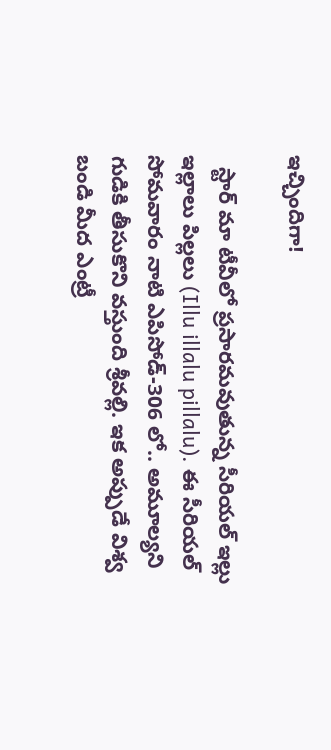ఇచ్చిందిగా!

  స్టార్ మా టీవీలో ప్రసారమవుతున్న సీరియల్ ఇల్లు ఇల్లాలు పిల్లలు (Illu illalu pillalu). ఈ సీరియల్ సోమవారం నాటి ఎపిసోడ్-306 లో.. అమూల్యని గుడికి తీసుకొని వస్తుంది శ్రీవల్లి. ఇక అప్పుడే విశ్వ బండి మీద ఎంట్రీ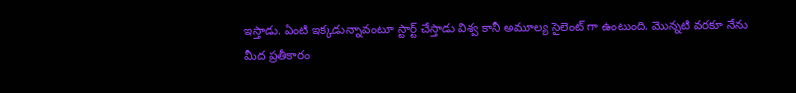ఇస్తాడు. ఏంటి ఇక్కడున్నావంటూ స్టార్ట్ చేస్తాడు విశ్వ కానీ అమూల్య సైలెంట్ గా ఉంటుంది. మొన్నటి వరకూ నేను మీద ప్రతీకారం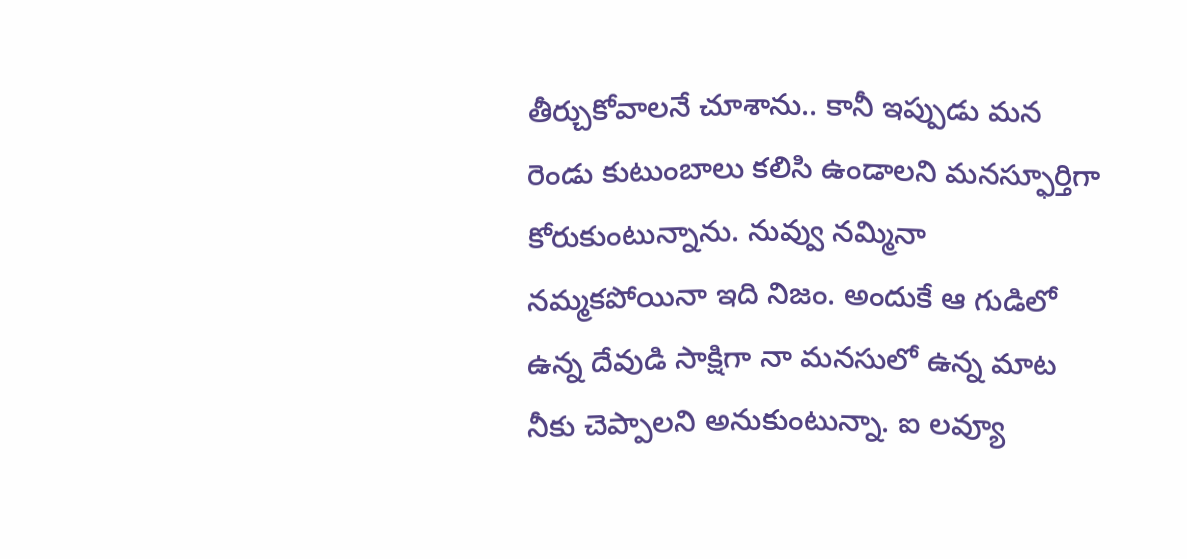తీర్చుకోవాలనే చూశాను.. కానీ ఇప్పుడు మన రెండు కుటుంబాలు కలిసి ఉండాలని మనస్ఫూర్తిగా కోరుకుంటున్నాను. నువ్వు నమ్మినా నమ్మకపోయినా ఇది నిజం. అందుకే ఆ గుడిలో ఉన్న దేవుడి సాక్షిగా నా మనసులో ఉన్న మాట నీకు చెప్పాలని అనుకుంటున్నా. ఐ లవ్యూ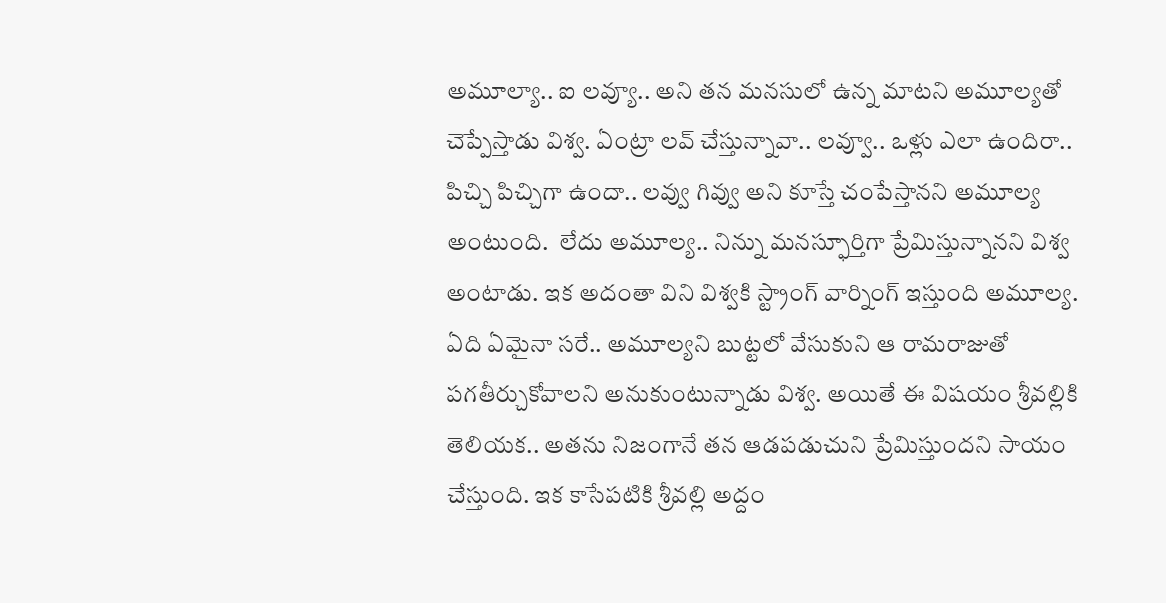అమూల్యా.. ఐ లవ్యూ.. అని తన మనసులో ఉన్న మాటని అమూల్యతో చెప్పేస్తాడు విశ్వ. ఏంట్రా లవ్ చేస్తున్నావా.. లవ్వూ.. ఒళ్లు ఎలా ఉందిరా.. పిచ్చి పిచ్చిగా ఉందా.. లవ్వు గివ్వు అని కూస్తే చంపేస్తానని అమూల్య అంటుంది.  లేదు అమూల్య.. నిన్ను మనస్ఫూర్తిగా ప్రేమిస్తున్నానని విశ్వ అంటాడు. ఇక అదంతా విని విశ్వకి స్ట్రాంగ్ వార్నింగ్ ఇస్తుంది అమూల్య. ఏది ఏమైనా సరే.. అమూల్యని బుట్టలో వేసుకుని ఆ రామరాజుతో పగతీర్చుకోవాలని అనుకుంటున్నాడు విశ్వ. అయితే ఈ విషయం శ్రీవల్లికి తెలియక.. అతను నిజంగానే తన ఆడపడుచుని ప్రేమిస్తుందని సాయం చేస్తుంది. ఇక కాసేపటికి శ్రీవల్లి అద్దం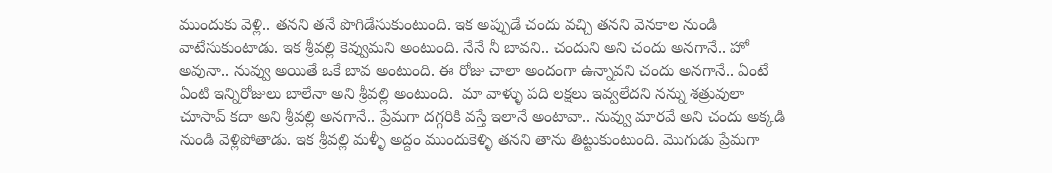ముందుకు వెళ్లి.. తనని తనే పొగిడేసుకుంటుంది. ఇక అప్పుడే చందు వచ్చి తనని వెనకాల నుండి వాటేసుకుంటాడు. ఇక శ్రీవల్లి కెవ్వుమని అంటుంది. నేనే నీ బావని.. చందుని అని చందు అనగానే.. హో అవునా‌‌.. నువ్వు అయితే ఒకే బావ అంటుంది. ఈ రోజు చాలా అందంగా ఉన్నావని చందు అనగానే.. ఏంటే ఏంటి ఇన్నిరోజులు బాలేనా అని శ్రీవల్లి అంటుంది.  మా వాళ్ళు పది లక్షలు ఇవ్వలేదని నన్ను శత్రువులా చూసావ్ కదా అని శ్రీవల్లి అనగానే.. ప్రేమగా దగ్గరికి వస్తే ఇలానే అంటావా.. నువ్వు మారవే అని చందు అక్కడి నుండి వెళ్లిపోతాడు. ఇక శ్రీవల్లి మళ్ళీ అద్దం ముందుకెళ్ళి తనని తాను తిట్టుకుంటుంది. మొగుడు ప్రేమగా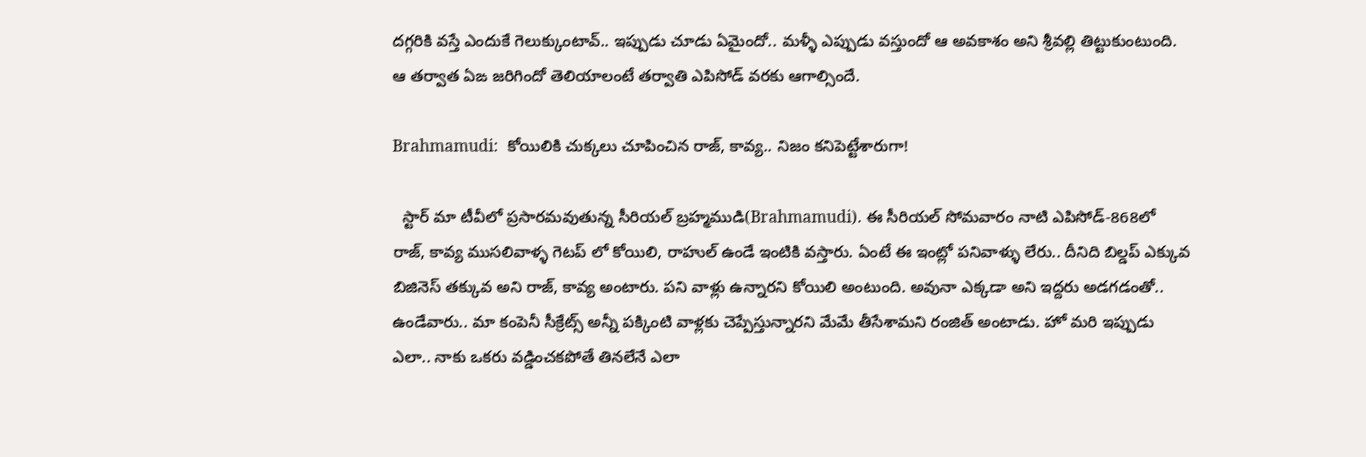దగ్గరికి వస్తే ఎందుకే గెలుక్కుంటావ్.. ఇప్పుడు చూడు ఏమైందో.. మళ్ళీ ఎప్పుడు వస్తుందో ఆ అవకాశం అని శ్రీవల్లి తిట్టుకుంటుంది. ఆ తర్వాత ఏఙ జరిగిందో తెలియాలంటే తర్వాతి ఎపిసోడ్ వరకు ఆగాల్సిందే.

Brahmamudi:  కోయిలికి చుక్కలు చూపించిన రాజ్, కావ్య.. నిజం కనిపెట్టేశారుగా!

  స్టార్ మా టీవీలో ప్రసారమవుతున్న సీరియల్ బ్రహ్మముడి(Brahmamudi). ఈ సీరియల్ సోమవారం నాటి ఎపిసోడ్-868లో రాజ్, కావ్య ముసలివాళ్ళ గెటప్ లో కోయిలి, రాహుల్ ఉండే ఇంటికి వస్తారు. ఏంటే ఈ ఇంట్లో పనివాళ్ళు లేరు.. దీనిది బిల్డప్ ఎక్కువ బిజినెస్ తక్కువ అని రాజ్, కావ్య అంటారు. పని వాళ్లు ఉన్నారని కోయిలి అంటుంది. అవునా ఎక్కడా అని ఇద్దరు అడగడంతో.. ఉండేవారు.. మా కంపెనీ సీక్రేట్స్ అన్నీ పక్కింటి వాళ్లకు చెప్పేస్తున్నారని మేమే తీసేశామని రంజిత్ అంటాడు. హో మరి ఇప్పుడు ఎలా.. నాకు ఒకరు వడ్డించకపోతే తినలేనే ఎలా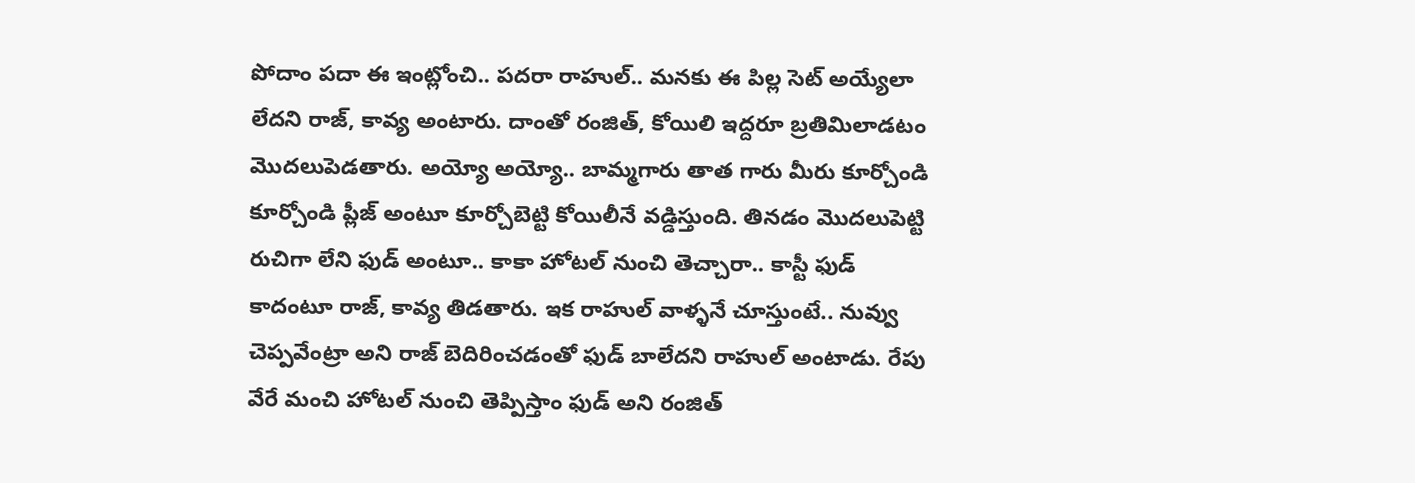పోదాం పదా ఈ ఇంట్లోంచి.. పదరా రాహుల్.. మనకు ఈ పిల్ల సెట్ అయ్యేలా లేదని రాజ్, కావ్య అంటారు. దాంతో రంజిత్, కోయిలి ఇద్దరూ బ్రతిమిలాడటం మొదలుపెడతారు. అయ్యో అయ్యో.. బామ్మగారు తాత గారు మీరు కూర్చోండి కూర్చోండి ప్లీజ్ అంటూ కూర్చోబెట్టి కోయిలీనే వడ్డిస్తుంది. తినడం మొదలుపెట్టి రుచిగా లేని ఫుడ్ అంటూ.. కాకా హోటల్ నుంచి తెచ్చారా.. కాస్టీ ఫుడ్ కాదంటూ రాజ్, కావ్య తిడతారు. ఇక రాహుల్ వాళ్ళనే చూస్తుంటే.. నువ్వు చెప్పవేంట్రా అని రాజ్ బెదిరించడంతో ఫుడ్ బాలేదని రాహుల్ అంటాడు. రేపు వేరే మంచి హోటల్ నుంచి తెప్పిస్తాం ఫుడ్ అని రంజిత్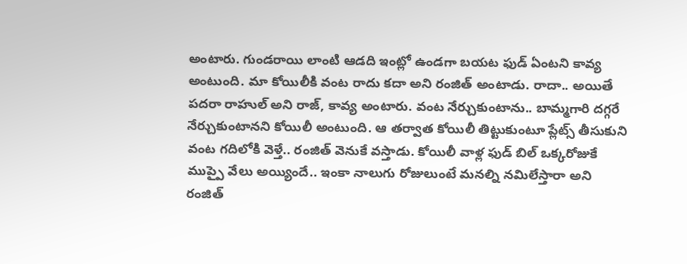అంటారు. గుండరాయి లాంటి ఆడది ఇంట్లో ఉండగా బయట ఫుడ్ ఏంటని కావ్య అంటుంది. మా కోయిలీకి వంట రాదు కదా అని రంజిత్ అంటాడు. రాదా.. అయితే పదరా రాహుల్ అని రాజ్, కావ్య అంటారు. వంట నేర్చుకుంటాను.. బామ్మగారి దగ్గరే నేర్చుకుంటానని కోయిలీ అంటుంది. ఆ తర్వాత కోయిలీ తిట్టుకుంటూ ప్లేట్స్ తీసుకుని వంట గదిలోకి వెళ్తే.. రంజిత్ వెనుకే వస్తాడు. కోయిలీ వాళ్ల ఫుడ్ బిల్ ఒక్కరోజుకే ముప్పై వేలు అయ్యిందే.. ఇంకా నాలుగు రోజులుంటే మనల్ని నమిలేస్తారా అని రంజిత్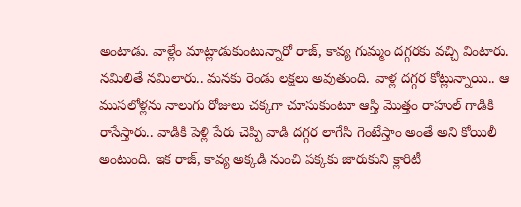అంటాడు. వాళ్లేం మాట్లాడుకుంటున్నారో రాజ్, కావ్య గుమ్మం దగ్గరకు వచ్చి వింటారు. నమిలితే నమిలారు.. మనకు రెండు లక్షలు అవుతుంది. వాళ్ల దగ్గర కోట్లున్నాయి.. ఆ ముసలోళ్లను నాలుగు రోజులు చక్కగా చూసుకుంటూ ఆస్తి మొత్తం రాహుల్ గాడికి రాసేస్తారు.. వాడికి పెళ్లి పేరు చెప్పి వాడి దగ్గర లాగేసి గెంటేస్తాం అంతే అని కోయిలీ అంటుంది. ఇక రాజ్, కావ్య అక్కడి నుంచి పక్కకు జారుకుని క్లారిటీ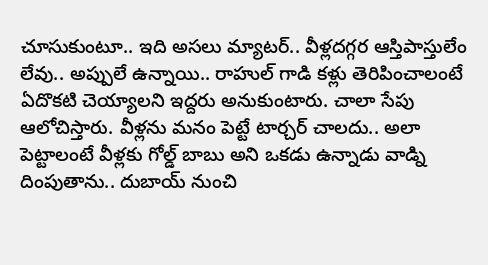చూసుకుంటూ.. ఇది అసలు మ్యాటర్.. వీళ్లదగ్గర ఆస్తిపాస్తులేం లేవు.. అప్పులే ఉన్నాయి.. రాహుల్ గాడి కళ్లు తెరిపించాలంటే ఏదొకటి చెయ్యాలని ఇద్దరు అనుకుంటారు. చాలా సేపు ఆలోచిస్తారు. వీళ్లను మనం పెట్టే టార్చర్ చాలదు.. అలా పెట్టాలంటే వీళ్లకు గోల్డ్ బాబు అని ఒకడు ఉన్నాడు వాడ్ని దింపుతాను.. దుబాయ్ నుంచి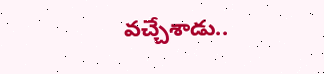వచ్చేశాడు..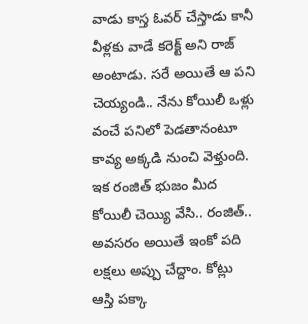వాడు కాస్త ఓవర్ చేస్తాడు కానీ వీళ్లకు వాడే కరెక్ట్ అని రాజ్ అంటాడు. సరే అయితే ఆ పని చెయ్యండి.. నేను కోయిలీ ఒళ్లు వంచే పనిలో పెడతానంటూ కావ్య అక్కడి నుంచి వెళ్తుంది. ఇక రంజిత్ భుజం మీద కోయిలీ చెయ్యి వేసి.. రంజిత్.. అవసరం అయితే ఇంకో పది లక్షలు అప్పు చేద్దాం. కోట్లు ఆస్తి పక్కా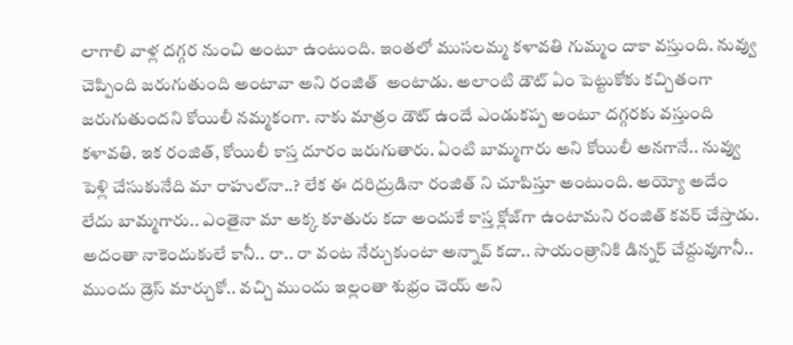లాగాలి వాళ్ల దగ్గర నుంచి అంటూ ఉంటుంది. ఇంతలో ముసలమ్మ కళావతి గుమ్మం దాకా వస్తుంది. నువ్వు చెప్పింది జరుగుతుంది అంటావా అని రంజిత్  అంటాడు. అలాంటి డౌట్ ఏం పెట్టుకోకు కచ్చితంగా జరుగుతుందని కోయిలీ నమ్మకంగా. నాకు మాత్రం డౌట్ ఉందే ఎండుకప్ప అంటూ దగ్గరకు వస్తుంది కళావతి. ఇక రంజిత్, కోయిలీ కాస్త దూరం జరుగుతారు. ఏంటి బామ్మగారు అని కోయిలీ అనగానే.. నువ్వు పెళ్లి చేసుకునేది మా రాహుల్‌నా..? లేక ఈ దరిద్రుడినా రంజిత్ ని చూపిస్తూ అంటుంది. అయ్యో అదేం లేదు బామ్మగారు.. ఎంతైనా మా అక్క కూతురు కదా అందుకే కాస్త క్లోజ్‌గా ఉంటామని రంజిత్ కవర్ చేస్తాడు. అదంతా నాకెందుకులే కానీ.. రా.. రా వంట నేర్చుకుంటా అన్నావ్ కదా.. సాయంత్రానికి డిన్నర్ చేద్దువుగానీ.. ముందు డ్రెస్ మార్చుకో.. వచ్చి ముందు ఇల్లంతా శుభ్రం చెయ్ అని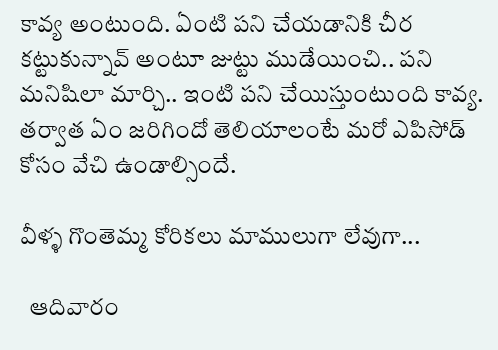కావ్య అంటుంది. ఏంటి పని చేయడానికి చీర కట్టుకున్నావ్ అంటూ జుట్టు ముడేయించి.. పని మనిషిలా మార్చి.. ఇంటి పని చేయిస్తుంటుంది కావ్య. తర్వాత ఏం జరిగిందో తెలియాలంటే మరో ఎపిసోడ్ కోసం వేచి ఉండాల్సిందే.

వీళ్ళ గొంతెమ్మ కోరికలు మాములుగా లేవుగా...

  ఆదివారం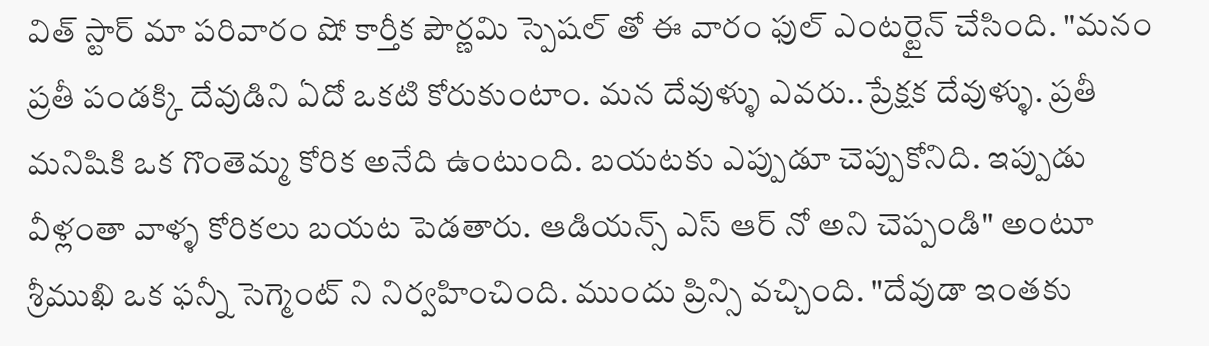విత్ స్టార్ మా పరివారం షో కార్తీక పౌర్ణమి స్పెషల్ తో ఈ వారం ఫుల్ ఎంటర్టైన్ చేసింది. "మనం ప్రతీ పండక్కి దేవుడిని ఏదో ఒకటి కోరుకుంటాం. మన దేవుళ్ళు ఎవరు..ప్రేక్షక దేవుళ్ళు. ప్రతీ మనిషికి ఒక గొంతెమ్మ కోరిక అనేది ఉంటుంది. బయటకు ఎప్పుడూ చెప్పుకోనిది. ఇప్పుడు వీళ్లంతా వాళ్ళ కోరికలు బయట పెడతారు. ఆడియన్స్ ఎస్ ఆర్ నో అని చెప్పండి" అంటూ శ్రీముఖి ఒక ఫన్నీ సెగ్మెంట్ ని నిర్వహించింది. ముందు ప్రిన్సి వచ్చింది. "దేవుడా ఇంతకు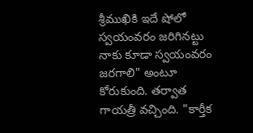శ్రీముఖికి ఇదే షోలో స్వయంవరం జరిగినట్టు నాకు కూడా స్వయంవరం జరగాలి" అంటూ కోరుకుంది. తర్వాత గాయత్రీ వచ్చింది. "కార్తీక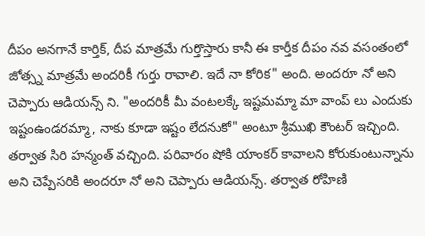దీపం అనగానే కార్తిక్, దీప మాత్రమే గుర్తొస్తారు కానీ ఈ కార్తీక దీపం నవ వసంతంలో జోత్స్న మాత్రమే అందరికీ గుర్తు రావాలి. ఇదే నా కోరిక" అంది. అందరూ నో అని చెప్పారు ఆడియన్స్ ని. "అందరికీ మీ వంటలక్కే ఇష్టమమ్మా మా వాంప్ లు ఎందుకు ఇష్టంఉండరమ్మా, నాకు కూడా ఇష్టం లేదనుకో" అంటూ శ్రీముఖి కౌంటర్ ఇచ్చింది. తర్వాత సిరి హన్మంత్ వచ్చింది. పరివారం షోకి యాంకర్ కావాలని కోరుకుంటున్నాను అని చెప్పేసరికి అందరూ నో అని చెప్పారు ఆడియన్స్. తర్వాత రోహిణి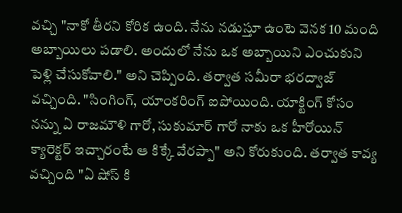వచ్చి "నాకో తీరని కోరిక ఉంది. నేను నడుస్తూ ఉంటె వెనక 10 మంది అబ్బాయిలు పడాలి. అందులో నేను ఒక అబ్బాయిని ఎంచుకుని పెళ్లి చేసుకోవాలి." అని చెప్పింది. తర్వాత సమీరా భరద్వాజ్ వచ్చింది. "సింగింగ్, యాంకరింగ్ ఐపోయింది. యాక్టింగ్ కోసం నన్ను ఏ రాజమౌళి గారో, సుకుమార్ గారో నాకు ఒక హీరోయిన్ క్యారెక్టర్ ఇచ్చారంటే ఆ కిక్కే వేరప్పా" అని కోరుకుంది. తర్వాత కావ్య వచ్చింది "ఏ షోస్ కి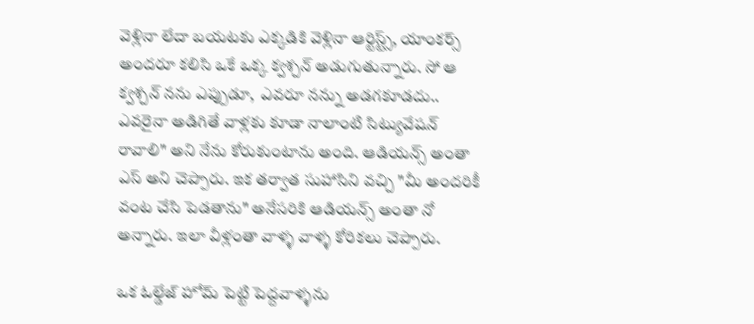వెళ్లినా లేదా బయటకు ఎక్కడికి వెళ్లినా ఆర్టిస్ట్స్, యాంకర్స్  అందరూ కలిసి ఒకే ఒక్క క్వశ్చన్ అడుగుతున్నారు. సో ఆ క్వశ్చన్ నను ఎప్పుడూ,  ఎవరూ నన్ను అడగకూడదు.. ఎవరైనా అడిగితే వాళ్లకు కూడా నాలాంటి సిట్యువేషన్ రావాలి" అని నేను కోరుకుంటాను అంది. ఆడియన్స్ అంతా ఎస్ అని చెప్పారు. ఇక తర్వాత సుహాసిని వచ్చి "మీ అందరికీ వంట చేసి పెడతాను" అనేసరికి ఆడియన్స్ అంతా నో అన్నారు. ఇలా వీళ్లంతా వాళ్ళ వాళ్ళ కోరికలు చెప్పారు.

ఒక ఓల్డేజ్ హోమ్ పెట్టి పెద్దవాళ్ళను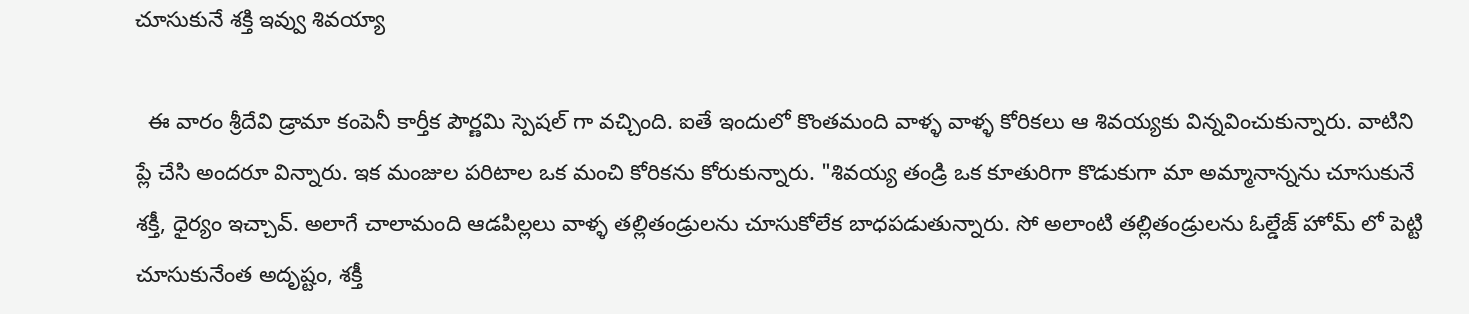చూసుకునే శక్తి ఇవ్వు శివయ్యా

  ఈ వారం శ్రీదేవి డ్రామా కంపెనీ కార్తీక పౌర్ణమి స్పెషల్ గా వచ్చింది. ఐతే ఇందులో కొంతమంది వాళ్ళ వాళ్ళ కోరికలు ఆ శివయ్యకు విన్నవించుకున్నారు. వాటిని ప్లే చేసి అందరూ విన్నారు. ఇక మంజుల పరిటాల ఒక మంచి కోరికను కోరుకున్నారు. "శివయ్య తండ్రి ఒక కూతురిగా కొడుకుగా మా అమ్మానాన్నను చూసుకునే శక్తీ, ధైర్యం ఇచ్చావ్. అలాగే చాలామంది ఆడపిల్లలు వాళ్ళ తల్లితండ్రులను చూసుకోలేక బాధపడుతున్నారు. సో అలాంటి తల్లితండ్రులను ఓల్డేజ్ హోమ్ లో పెట్టి చూసుకునేంత అదృష్టం, శక్తీ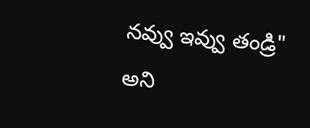నవ్వు ఇవ్వు తండ్రి" అని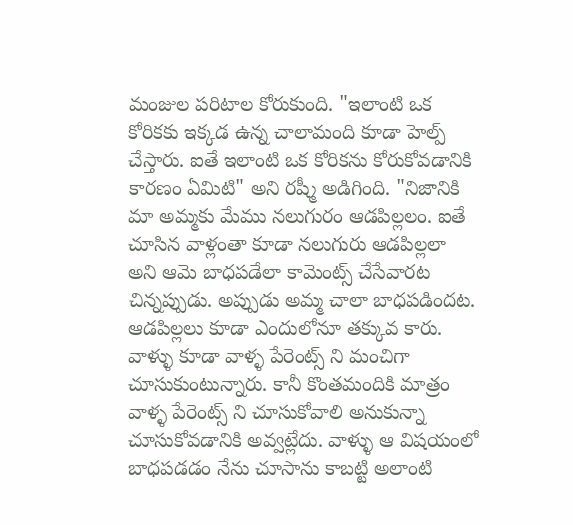మంజుల పరిటాల కోరుకుంది. "ఇలాంటి ఒక కోరికకు ఇక్కడ ఉన్న చాలామంది కూడా హెల్ప్ చేస్తారు. ఐతే ఇలాంటి ఒక కోరికను కోరుకోవడానికి కారణం ఏమిటి" అని రష్మీ అడిగింది. "నిజానికి మా అమ్మకు మేము నలుగురం ఆడపిల్లలం. ఐతే చూసిన వాళ్లంతా కూడా నలుగురు ఆడపిల్లలా అని ఆమె బాధపడేలా కామెంట్స్ చేసేవారట చిన్నప్పుడు. అప్పుడు అమ్మ చాలా బాధపడిందట. ఆడపిల్లలు కూడా ఎందులోనూ తక్కువ కారు. వాళ్ళు కూడా వాళ్ళ పేరెంట్స్ ని మంచిగా చూసుకుంటున్నారు. కానీ కొంతమందికి మాత్రం వాళ్ళ పేరెంట్స్ ని చూసుకోవాలి అనుకున్నా చూసుకోవడానికి అవ్వట్లేదు. వాళ్ళు ఆ విషయంలో బాధపడడం నేను చూసాను కాబట్టి అలాంటి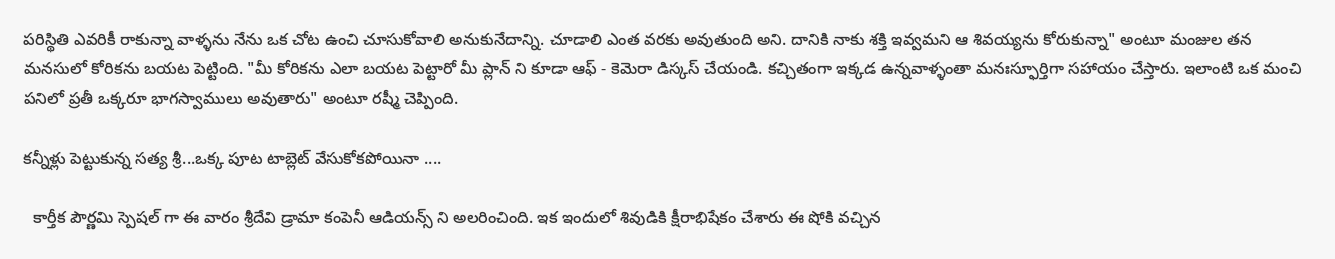పరిస్థితి ఎవరికీ రాకున్నా వాళ్ళను నేను ఒక చోట ఉంచి చూసుకోవాలి అనుకునేదాన్ని. చూడాలి ఎంత వరకు అవుతుంది అని. దానికి నాకు శక్తి ఇవ్వమని ఆ శివయ్యను కోరుకున్నా" అంటూ మంజుల తన మనసులో కోరికను బయట పెట్టింది. "మీ కోరికను ఎలా బయట పెట్టారో మీ ప్లాన్ ని కూడా ఆఫ్ - కెమెరా డిస్కస్ చేయండి. కచ్చితంగా ఇక్కడ ఉన్నవాళ్ళంతా మనఃస్ఫూర్తిగా సహాయం చేస్తారు. ఇలాంటి ఒక మంచి పనిలో ప్రతీ ఒక్కరూ భాగస్వాములు అవుతారు" అంటూ రష్మీ చెప్పింది.

కన్నీళ్లు పెట్టుకున్న సత్య శ్రీ...ఒక్క పూట టాబ్లెట్ వేసుకోకపోయినా ....

  కార్తీక పౌర్ణమి స్పెషల్ గా ఈ వారం శ్రీదేవి డ్రామా కంపెనీ ఆడియన్స్ ని అలరించింది. ఇక ఇందులో శివుడికి క్షీరాభిషేకం చేశారు ఈ షోకి వచ్చిన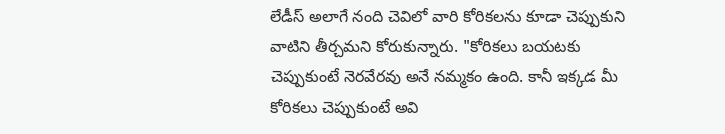లేడీస్ అలాగే నంది చెవిలో వారి కోరికలను కూడా చెప్పుకుని వాటిని తీర్చమని కోరుకున్నారు. "కోరికలు బయటకు చెప్పుకుంటే నెరవేరవు అనే నమ్మకం ఉంది. కానీ ఇక్కడ మీ కోరికలు చెప్పుకుంటే అవి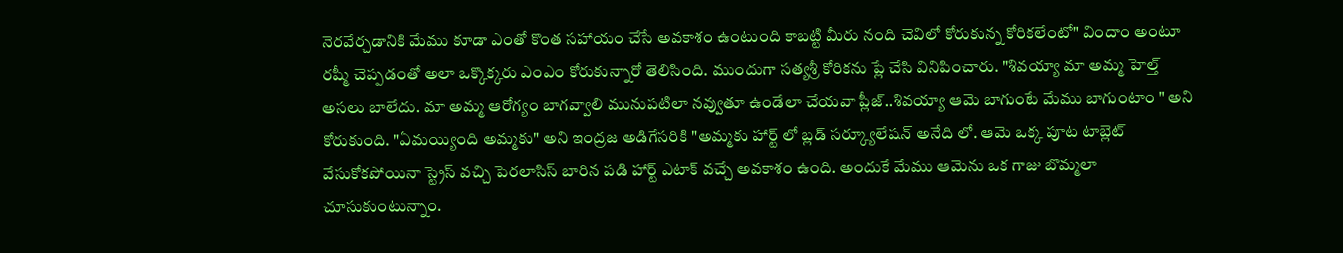నెరవేర్చడానికి మేము కూడా ఎంతో కొంత సహాయం చేసే అవకాశం ఉంటుంది కాబట్టి మీరు నంది చెవిలో కోరుకున్న కోరికలేంటో" విందాం అంటూ రష్మీ చెప్పడంతో అలా ఒక్కొక్కరు ఎంఎం కోరుకున్నారో తెలిసింది. ముందుగా సత్యశ్రీ కోరికను ప్లే చేసి వినిపించారు. "శివయ్యా మా అమ్మ హెల్త్ అసలు బాలేదు. మా అమ్మ ఆరోగ్యం బాగవ్వాలి మునుపటిలా నవ్వుతూ ఉండేలా చేయవా ప్లీజ్..శివయ్యా ఆమె బాగుంటే మేము బాగుంటాం " అని కోరుకుంది. "ఏమయ్యింది అమ్మకు" అని ఇంద్రజ అడిగేసరికి "అమ్మకు హార్ట్ లో బ్లడ్ సర్క్యూలేషన్ అనేది లో. ఆమె ఒక్క పూట టాబ్లెట్ వేసుకోకపోయినా స్ట్రెస్ వచ్చి పెరలాసిస్ బారిన పడి హార్ట్ ఎటాక్ వచ్చే అవకాశం ఉంది. అందుకే మేము ఆమెను ఒక గాజు బొమ్మలా చూసుకుంటున్నాం.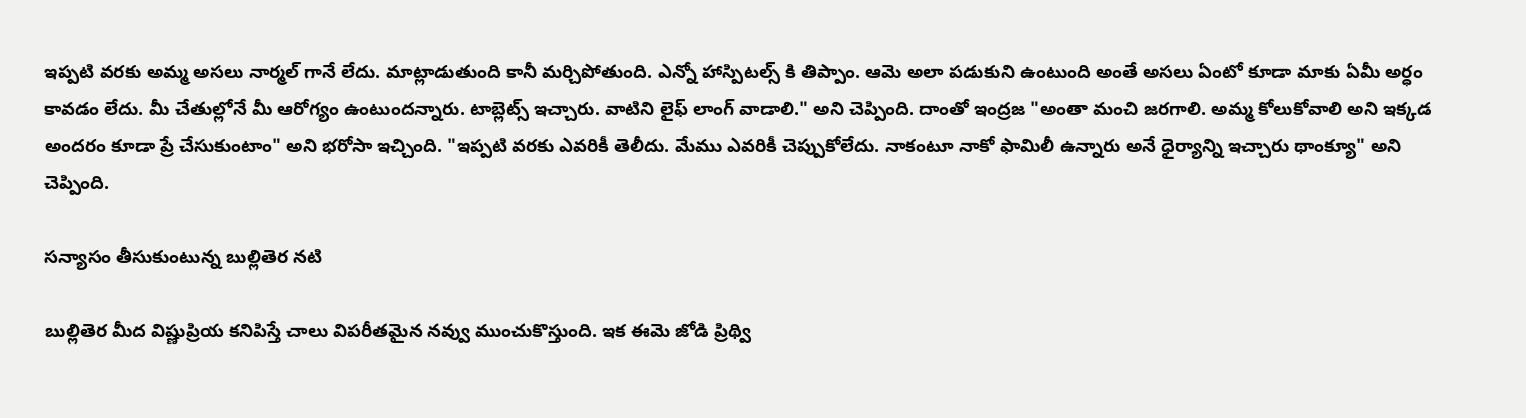ఇప్పటి వరకు అమ్మ అసలు నార్మల్ గానే లేదు. మాట్లాడుతుంది కానీ మర్చిపోతుంది. ఎన్నో హాస్పిటల్స్ కి తిప్పాం. ఆమె అలా పడుకుని ఉంటుంది అంతే అసలు ఏంటో కూడా మాకు ఏమీ అర్ధం కావడం లేదు. మీ చేతుల్లోనే మీ ఆరోగ్యం ఉంటుందన్నారు. టాబ్లెట్స్ ఇచ్చారు. వాటిని లైఫ్ లాంగ్ వాడాలి." అని చెప్పింది. దాంతో ఇంద్రజ "అంతా మంచి జరగాలి. అమ్మ కోలుకోవాలి అని ఇక్కడ అందరం కూడా ప్రే చేసుకుంటాం" అని భరోసా ఇచ్చింది. "ఇప్పటి వరకు ఎవరికీ తెలీదు. మేము ఎవరికీ చెప్పుకోలేదు. నాకంటూ నాకో ఫామిలీ ఉన్నారు అనే ధైర్యాన్ని ఇచ్చారు థాంక్యూ" అని చెప్పింది.

సన్యాసం తీసుకుంటున్న బుల్లితెర నటి

బుల్లితెర మీద విష్ణుప్రియ కనిపిస్తే చాలు విపరీతమైన నవ్వు ముంచుకొస్తుంది. ఇక ఈమె జోడి ప్రిథ్వి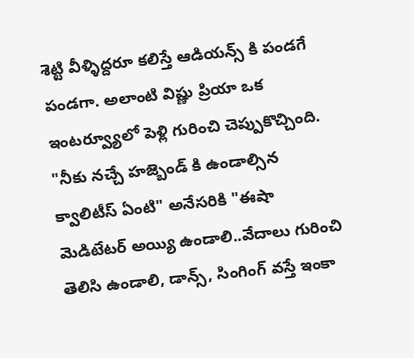శెట్టి వీళ్ళిద్దరూ కలిస్తే ఆడియన్స్ కి పండగే పండగా. అలాంటి విష్ణు ప్రియా ఒక ఇంటర్వ్యూలో పెళ్లి గురించి చెప్పుకొచ్చింది. "నీకు నచ్చే హజ్బెండ్ కి ఉండాల్సిన క్వాలిటీస్ ఏంటి" అనేసరికి "ఈషా మెడిటేటర్ అయ్యి ఉండాలి..వేదాలు గురించి తెలిసి ఉండాలి, డాన్స్, సింగింగ్ వస్తే ఇంకా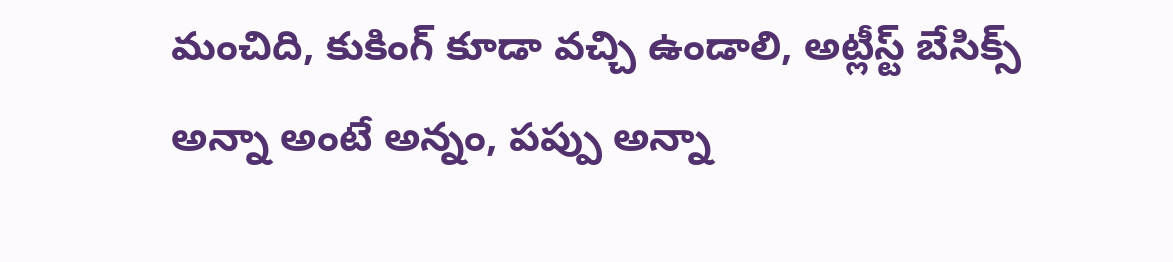మంచిది, కుకింగ్ కూడా వచ్చి ఉండాలి, అట్లీస్ట్ బేసిక్స్ అన్నా అంటే అన్నం, పప్పు అన్నా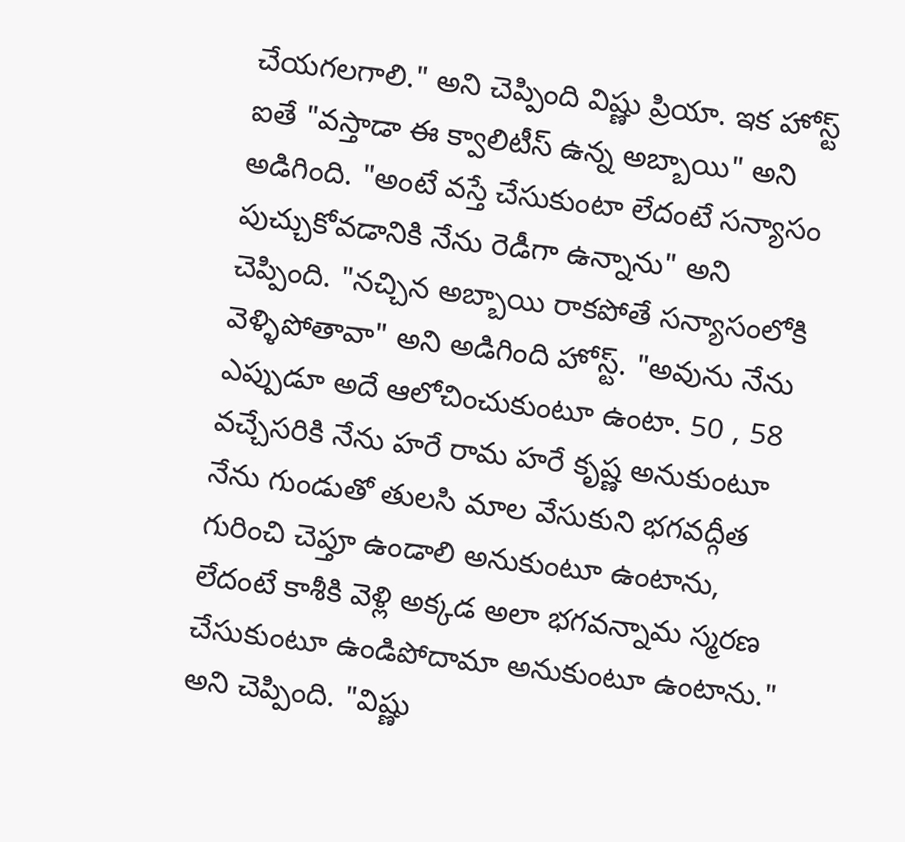చేయగలగాలి." అని చెప్పింది విష్ణు ప్రియా. ఇక హోస్ట్ ఐతే "వస్తాడా ఈ క్వాలిటీస్ ఉన్న అబ్బాయి" అని అడిగింది. "అంటే వస్తే చేసుకుంటా లేదంటే సన్యాసం పుచ్చుకోవడానికి నేను రెడీగా ఉన్నాను" అని చెప్పింది. "నచ్చిన అబ్బాయి రాకపోతే సన్యాసంలోకి వెళ్ళిపోతావా" అని అడిగింది హోస్ట్. "అవును నేను ఎప్పుడూ అదే ఆలోచించుకుంటూ ఉంటా. 50 , 58 వచ్చేసరికి నేను హరే రామ హరే కృష్ణ అనుకుంటూ నేను గుండుతో తులసి మాల వేసుకుని భగవద్గీత గురించి చెప్తూ ఉండాలి అనుకుంటూ ఉంటాను, లేదంటే కాశీకి వెళ్లి అక్కడ అలా భగవన్నామ స్మరణ చేసుకుంటూ ఉండిపోదామా అనుకుంటూ ఉంటాను." అని చెప్పింది. "విష్ణు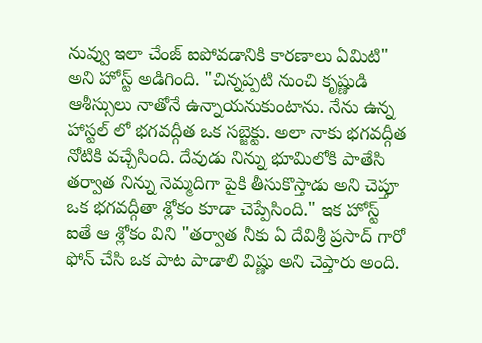నువ్వు ఇలా చేంజ్ ఐపోవడానికి కారణాలు ఏమిటి" అని హోస్ట్ అడిగింది. "చిన్నప్పటి నుంచి కృష్ణుడి ఆశీస్సులు నాతోనే ఉన్నాయనుకుంటాను. నేను ఉన్న హాస్టల్ లో భగవద్గీత ఒక సబ్జెక్టు. అలా నాకు భగవద్గీత నోటికి వచ్చేసింది. దేవుడు నిన్ను భూమిలోకి పాతేసి తర్వాత నిన్ను నెమ్మదిగా పైకి తీసుకొస్తాడు అని చెప్తూ ఒక భగవద్గీతా శ్లోకం కూడా చెప్పేసింది." ఇక హోస్ట్ ఐతే ఆ శ్లోకం విని "తర్వాత నీకు ఏ దేవిశ్రీ ప్రసాద్ గారో ఫోన్ చేసి ఒక పాట పాడాలి విష్ణు అని చెప్తారు అంది.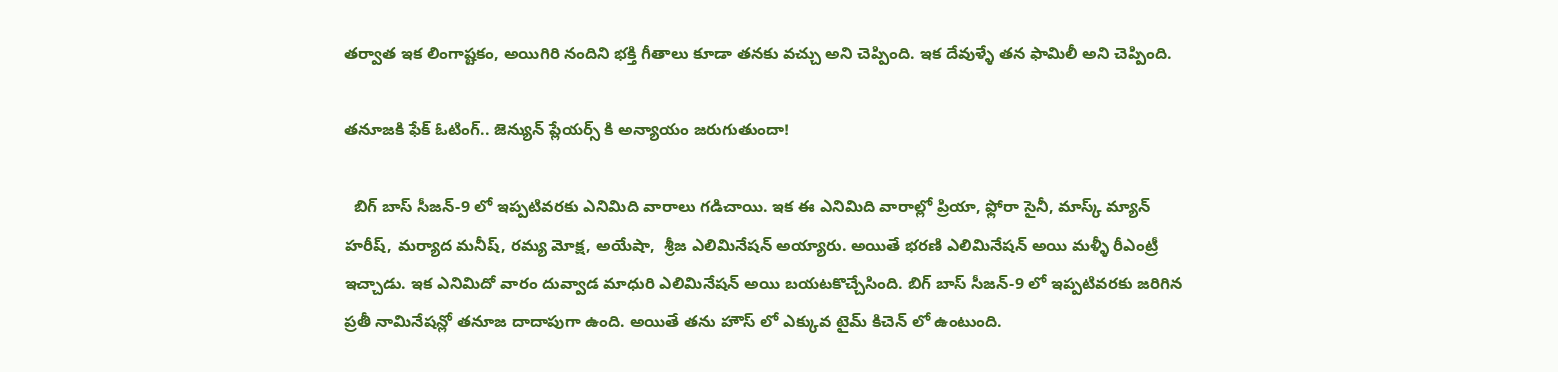తర్వాత ఇక లింగాష్టకం, అయిగిరి నందిని భక్తి గీతాలు కూడా తనకు వచ్చు అని చెప్పింది. ఇక దేవుళ్ళే తన ఫామిలీ అని చెప్పింది.

తనూజకి ఫేక్ ఓటింగ్.. జెన్యున్ ప్లేయర్స్ కి అన్యాయం జరుగుతుందా!

  బిగ్ బాస్ సీజన్-9 లో ఇప్పటివరకు ఎనిమిది వారాలు గడిచాయి. ఇక ఈ ఎనిమిది వారాల్లో ప్రియా, ఫ్లోరా సైనీ, మాస్క్ మ్యాన్ హరీష్, మర్యాద మనీష్, రమ్య మోక్ష, అయేషా,  శ్రీజ ఎలిమినేషన్ అయ్యారు. అయితే భరణి ఎలిమినేషన్ అయి మళ్ళీ రీఎంట్రీ ఇచ్చాడు. ఇక ఎనిమిదో వారం దువ్వాడ మాధురి ఎలిమినేషన్ అయి బయటకొచ్చేసింది. బిగ్ బాస్ సీజన్-9 లో ఇప్పటివరకు జరిగిన ప్రతీ నామినేషన్లో తనూజ దాదాపుగా ఉంది. అయితే తను హౌస్ లో ఎక్కువ టైమ్ కిచెన్ లో ఉంటుంది.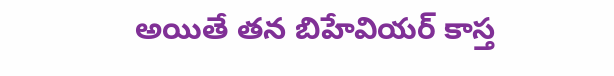అయితే తన బిహేవియర్ కాస్త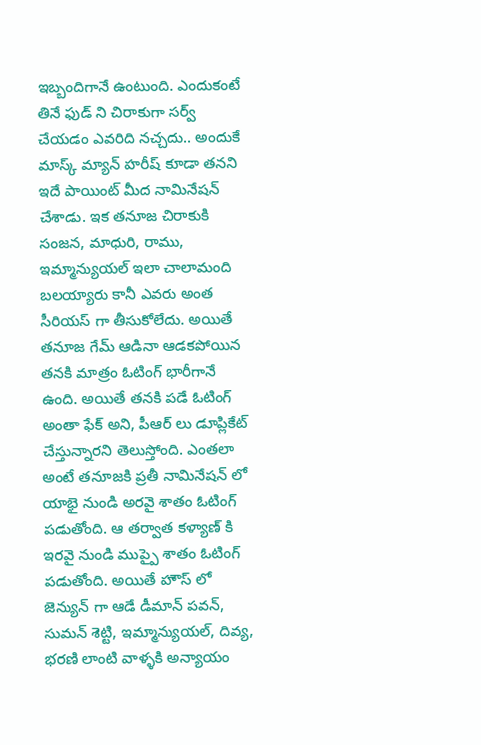ఇబ్బందిగానే ఉంటుంది. ఎందుకంటే తినే ఫుడ్ ని చిరాకుగా సర్వ్ చేయడం ఎవరిది నచ్చదు‌‌.. అందుకే మాస్క్ మ్యాన్ హరీష్ కూడా తనని ఇదే పాయింట్ మీద నామినేషన్ చేశాడు. ఇక తనూజ చిరాకుకి సంజన, మాధురి, రాము, ఇమ్మాన్యుయల్ ఇలా చాలామంది బలయ్యారు కానీ ఎవరు అంత సీరియస్ గా తీసుకోలేదు. అయితే తనూజ గేమ్ ఆడినా ఆడకపోయిన తనకి మాత్రం ఓటింగ్ భారీగానే ఉంది. అయితే తనకి పడే ఓటింగ్ అంతా ఫేక్ అని, పీఆర్ లు డూప్లికేట్ చేస్తున్నారని తెలుస్తోంది. ఎంతలా అంటే తనూజకి ప్రతీ నామినేషన్ లో యాభై నుండి అరవై శాతం ఓటింగ్ పడుతోంది. ఆ తర్వాత కళ్యాణ్ కి ఇరవై నుండి ముప్పై శాతం ఓటింగ్ పడుతోంది. అయితే హౌస్ లో జెన్యున్ గా ఆడే డీమాన్ పవన్, సుమన్ శెట్టి, ఇమ్మాన్యుయల్, దివ్య, భరణి లాంటి వాళ్ళకి అన్యాయం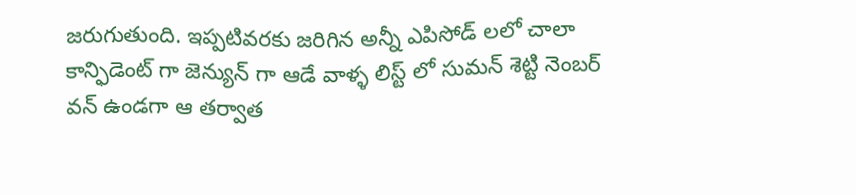జరుగుతుంది. ఇప్పటివరకు జరిగిన అన్నీ ఎపిసోడ్ లలో చాలా కాన్ఫిడెంట్ గా జెన్యున్ గా ఆడే వాళ్ళ లిస్ట్ లో సుమన్ శెట్టి నెంబర్ వన్ ఉండగా ఆ తర్వాత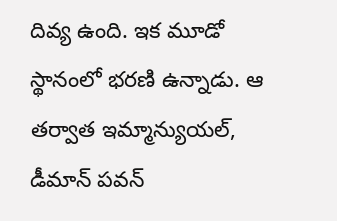దివ్య ఉంది. ఇక మూడో స్థానంలో భరణి ఉన్నాడు. ఆ తర్వాత ఇమ్మాన్యుయల్, డీమాన్ పవన్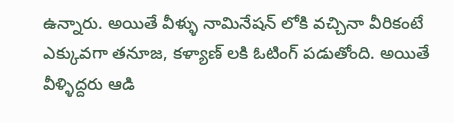ఉన్నారు. అయితే వీళ్ళు నామినేషన్ లోకి వచ్చినా వీరికంటే ఎక్కువగా తనూజ, కళ్యాణ్ లకి ఓటింగ్ పడుతోంది. అయితే వీళ్ళిద్దరు ఆడి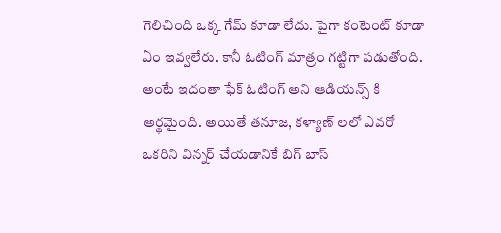గెలిచింది ఒక్క గేమ్ కూడా లేదు. పైగా కంటెంట్ కూడా ఏం ఇవ్వలేరు. కానీ ఓటింగ్ మాత్రం గట్టిగా పడుతోంది. అంటే ఇదంతా ఫేక్ ఓటింగ్ అని ఆడియన్స్ కి అర్థమైంది. అయితే తనూజ, కళ్యాణ్ లలో ఎవరో ఒకరిని విన్నర్ చేయడానికే బిగ్ బాస్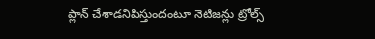ప్లాన్ చేశాడనిపిస్తుందంటూ నెటిజన్లు ట్రోల్స్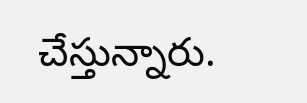చేస్తున్నారు.